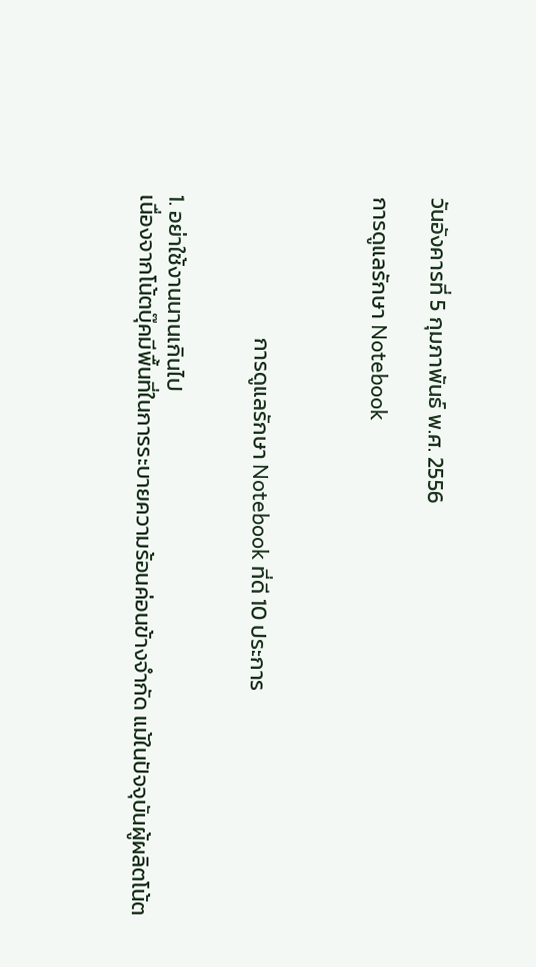วันอังคารที่ 5 กุมภาพันธ์ พ.ศ. 2556

การดูแลรักษา Notebook



                            การดูแลรักษา Notebook ที่ดี 10 ประการ


1. อย่าใช้งานนานเกินไป
เนื่องจากโน้ตบุ๊คมีพื้นที่ในการระบายความร้อนค่อนข้างจำกัด แม้ในปัจจุบันผู้ผลิตโน้ต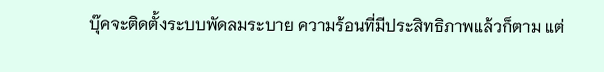บุ๊คจะติดตั้งระบบพัดลมระบาย ความร้อนที่มีประสิทธิภาพแล้วก็ตาม แต่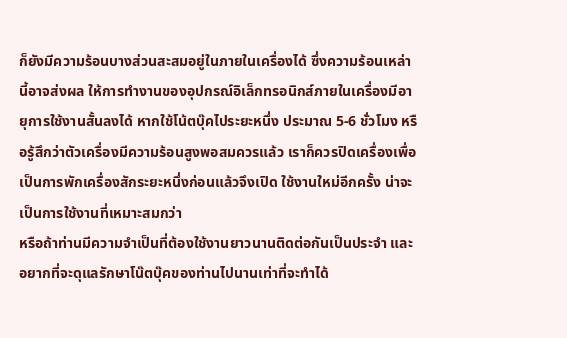ก็ยังมีความร้อนบางส่วนสะสมอยู่ในภายในเครื่องได้ ซึ่งความร้อนเหล่านี้อาจส่งผล ให้การทำงานของอุปกรณ์อิเล็กทรอนิกส์ภายในเครื่องมีอายุการใช้งานสั้นลงได้ หากใช้โน้ตบุ๊คไประยะหนึ่ง ประมาณ 5-6 ชั่วโมง หรือรู้สึกว่าตัวเครื่องมีความร้อนสูงพอสมควรแล้ว เราก็ควรปิดเครื่องเพื่อเป็นการพักเครื่องสักระยะหนึ่งก่อนแล้วจึงเปิด ใช้งานใหม่อีกครั้ง น่าจะเป็นการใช้งานที่เหมาะสมกว่า
หรือถ้าท่านมีความจำเป็นที่ต้องใช้งานยาวนานติดต่อกันเป็นประจำ และอยากที่จะดุแลรักษาโน๊ตบุ๊คของท่านไปนานเท่าที่จะทำได้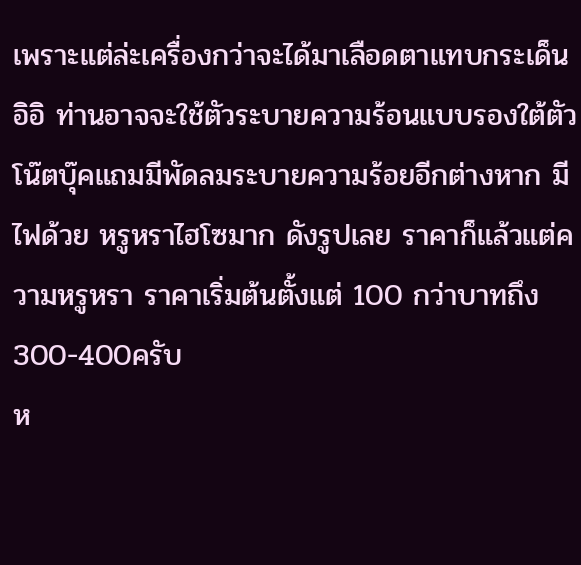เพราะแต่ล่ะเครื่องกว่าจะได้มาเลือดตาแทบกระเด็น อิอิ ท่านอาจจะใช้ตัวระบายความร้อนแบบรองใต้ตัว โน๊ตบุ๊คแถมมีพัดลมระบายความร้อยอีกต่างหาก มีไฟด้วย หรูหราไฮโซมาก ดังรูปเลย ราคาก็แล้วแต่ความหรูหรา ราคาเริ่มต้นตั้งแต่ 100 กว่าบาทถึง300-400ครับ
ห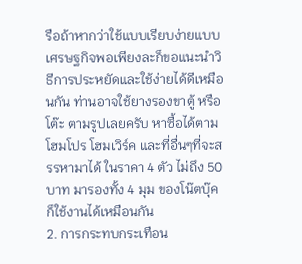รือถ้าหากว่าใช้แบบเรียบง่ายแบบเศรษฐกิจพอเพียงละก็ขอแนะนำวิธีการประหยัดและใช้ง่ายได้ดีเหมือนกัน ท่านอาจใช้ยางรองขาตู้ หรือ โต๊ะ ตามรูปเลยครับ หาซื้อได้ตามโฮมโปร โฮมเวิร์ค และที่อื่นๆที่จะสรรหามาได้ ในราคา 4 ตัว ไม่ถึง 50 บาท มารองทั้ง 4 มุม ของโน๊ตบุ๊คก็ใช้งานได้เหมือนกัน
2. การกระทบกระเทือน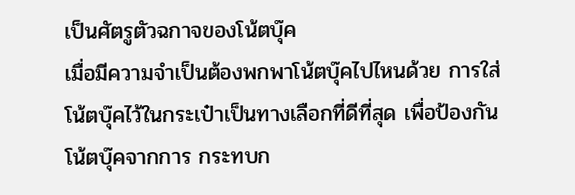เป็นศัตรูตัวฉกาจของโน้ตบุ๊ค
เมื่อมีความจำเป็นต้องพกพาโน้ตบุ๊คไปไหนด้วย การใส่โน้ตบุ๊คไว้ในกระเป๋าเป็นทางเลือกที่ดีที่สุด เพื่อป้องกันโน้ตบุ๊คจากการ กระทบก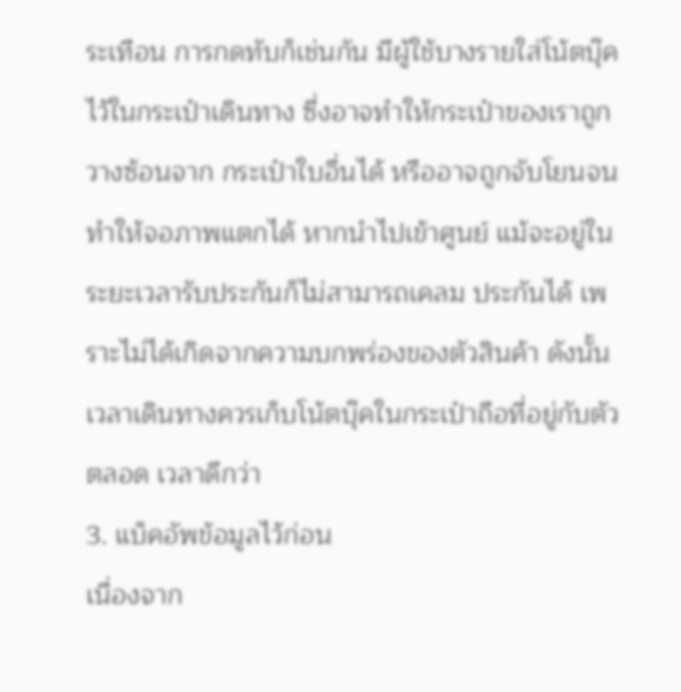ระเทือน การกดทับก็เช่นกัน มีผู้ใช้บางรายใส่โน้ตบุ๊คไว้ในกระเป๋าเดินทาง ซี่งอาจทำให้กระเป๋าของเราถูกวางซ้อนจาก กระเป๋าใบอื่นได้ หรืออาจถูกจับโยนจนทำให้จอภาพแตกได้ หากนำไปเข้าศูนย์ แม้จะอยู่ในระยะเวลารับประกันก็ไม่สามารถเคลม ประกันได้ เพราะไม่ได้เกิดจากความบกพร่องของตัวสินค้า ดังนั้นเวลาเดินทางควรเก็บโน้ตบุ๊คในกระเป๋าถือที่อยู่กับตัวตลอด เวลาดีกว่า
3. แบ็คอัพข้อมูลไว้ก่อน
เนื่องจาก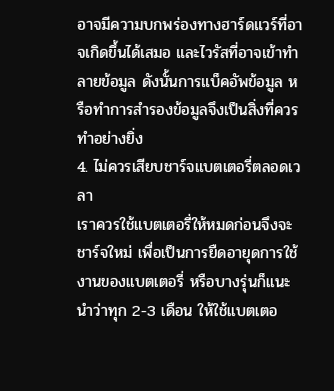อาจมีความบกพร่องทางฮาร์ดแวร์ที่อาจเกิดขึ้นได้เสมอ และไวรัสที่อาจเข้าทำลายข้อมูล ดังนั้นการแบ็คอัพข้อมูล หรือทำการสำรองข้อมูลจึงเป็นสิ่งที่ควรทำอย่างยิ่ง
4. ไม่ควรเสียบชาร์จแบตเตอรี่ตลอดเวลา
เราควรใช้แบตเตอรี่ให้หมดก่อนจึงจะชาร์จใหม่ เพื่อเป็นการยืดอายุดการใช้งานของแบตเตอรี่ หรือบางรุ่นก็แนะนำว่าทุก 2-3 เดือน ให้ใช้แบตเตอ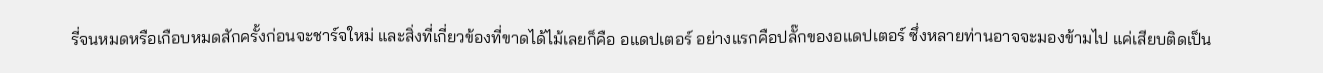รี่จนหมดหรือเกือบหมดสักครั้งก่อนจะชาร์จใหม่ และสิ่งที่เกี่ยวข้องที่ขาดได้ไม้เลยก็คือ อแดปเตอร์ อย่างแรกคือปลั๊กของอแดปเตอร์ ซึ่งหลายท่านอาจจะมองข้ามไป แค่เสียบติดเป็น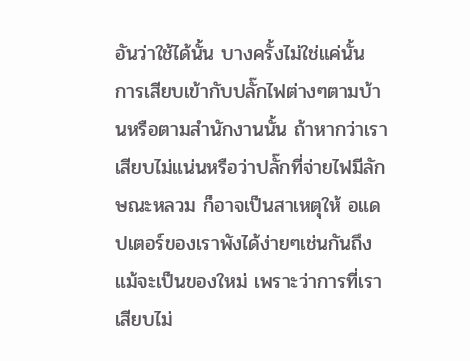อันว่าใช้ได้นั้น บางครั้งไม่ใช่แค่นั้น การเสียบเข้ากับปลั๊กไฟต่างๆตามบ้านหรือตามสำนักงานนั้น ถ้าหากว่าเราเสียบไม่แน่นหรือว่าปลั๊กที่จ่ายไฟมีลักษณะหลวม ก็อาจเป็นสาเหตุให้ อแดปเตอร์ของเราพังได้ง่ายๆเช่นกันถึงแม้จะเป็นของใหม่ เพราะว่าการที่เราเสียบไม่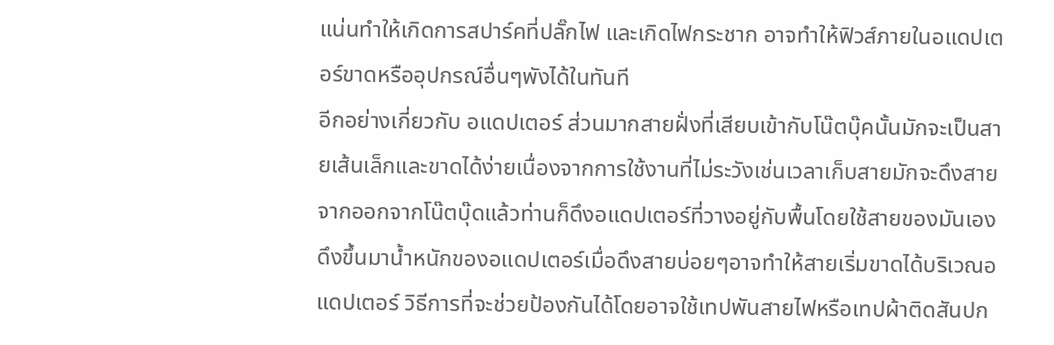แน่นทำให้เกิดการสปาร์คที่ปลั๊กไฟ และเกิดไฟกระชาก อาจทำให้ฟิวส์ภายในอแดปเตอร์ขาดหรืออุปกรณ์อื่นๆพังได้ในทันที
อีกอย่างเกี่ยวกับ อแดปเตอร์ ส่วนมากสายฝั่งที่เสียบเข้ากับโน๊ตบุ๊คนั้นมักจะเป็นสายเส้นเล็กและขาดได้ง่ายเนื่องจากการใช้งานที่ไม่ระวังเช่นเวลาเก็บสายมักจะดึงสายจากออกจากโน๊ตบุ๊ดแล้วท่านก็ดึงอแดปเตอร์ที่วางอยู่กับพื้นโดยใช้สายของมันเองดึงขึ้นมาน้ำหนักของอแดปเตอร์เมื่อดึงสายบ่อยๆอาจทำให้สายเริ่มขาดได้บริเวณอแดปเตอร์ วิธีการที่จะช่วยป้องกันได้โดยอาจใช้เทปพันสายไฟหรือเทปผ้าติดสันปก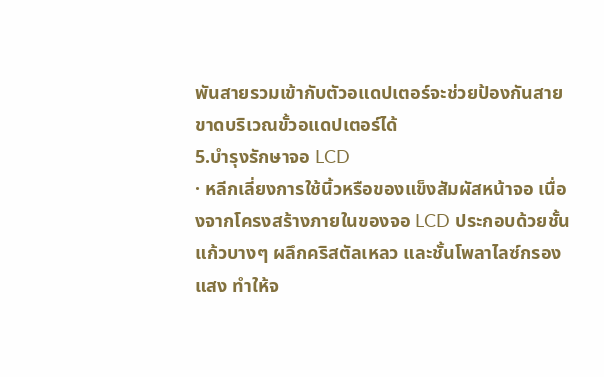พันสายรวมเข้ากับตัวอแดปเตอร์จะช่วยป้องกันสายขาดบริเวณขั้วอแดปเตอร์ได้
5.บำรุงรักษาจอ LCD
· หลีกเลี่ยงการใช้นิ้วหรือของแข็งสัมผัสหน้าจอ เนื่องจากโครงสร้างภายในของจอ LCD ประกอบด้วยชั้นแก้วบางๆ ผลึกคริสตัลเหลว และชั้นโพลาไลซ์กรองแสง ทำให้จ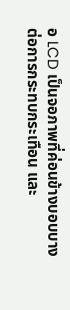อ LCD เป็นจอภาพที่ค่อนข้างบอบบางต่อการกระทบกระเทือน และ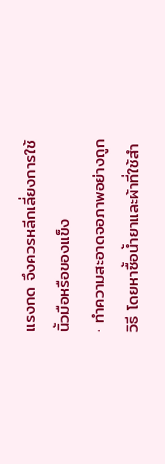แรงกด จึงควรหลีกเลี่ยงการใช้นิ้วมือหรือของแข็ง
· ทำความสะอาดจอภาพอย่างถูกวิธี โดยหาซื้อน้ำยาและผ้าที่ใช้สำ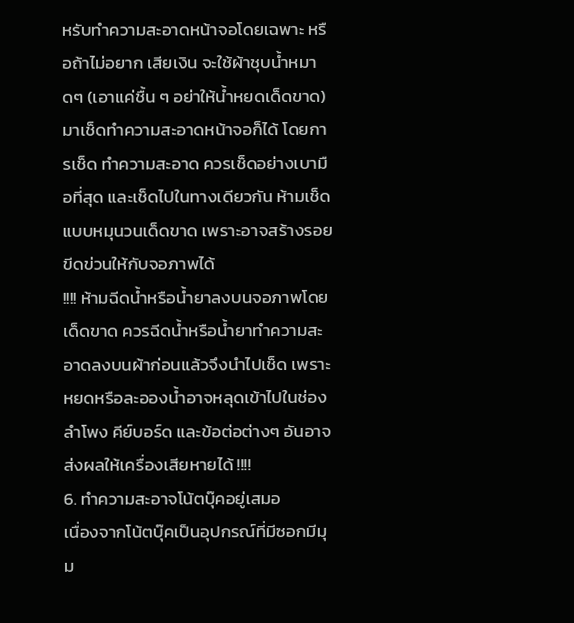หรับทำความสะอาดหน้าจอโดยเฉพาะ หรือถ้าไม่อยาก เสียเงิน จะใช้ผ้าชุบน้ำหมาดๆ (เอาแค่ชื้น ๆ อย่าให้น้ำหยดเด็ดขาด) มาเช็ดทำความสะอาดหน้าจอก็ได้ โดยการเช็ด ทำความสะอาด ควรเช็ดอย่างเบามือที่สุด และเช็ดไปในทางเดียวกัน ห้ามเช็ดแบบหมุนวนเด็ดขาด เพราะอาจสร้างรอย ขีดข่วนให้กับจอภาพได้
!!!! ห้ามฉีดน้ำหรือน้ำยาลงบนจอภาพโดยเด็ดขาด ควรฉีดน้ำหรือน้ำยาทำความสะอาดลงบนผ้าก่อนแล้วจึงนำไปเช็ด เพราะหยดหรือละอองน้ำอาจหลุดเข้าไปในช่องลำโพง คีย์บอร์ด และข้อต่อต่างๆ อันอาจส่งผลให้เครื่องเสียหายได้ !!!!
6. ทำความสะอาจโน้ตบุ๊คอยู่เสมอ
เนื่องจากโน้ตบุ๊คเป็นอุปกรณ์ที่มีซอกมีมุม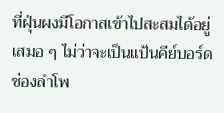ที่ฝุ่นผงมีโอกาสเข้าไปสะสมได้อยู่เสมอ ๆ ไม่ว่าจะเป็นแป้นคีย์บอร์ด ช่องลำโพ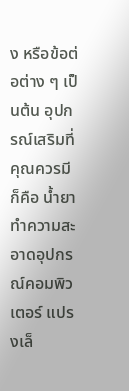ง หรือข้อต่อต่าง ๆ เป็นต้น อุปกรณ์เสริมที่คุณควรมีก็คือ น้ำยาทำความสะอาดอุปกรณ์คอมพิวเตอร์ แปรงเล็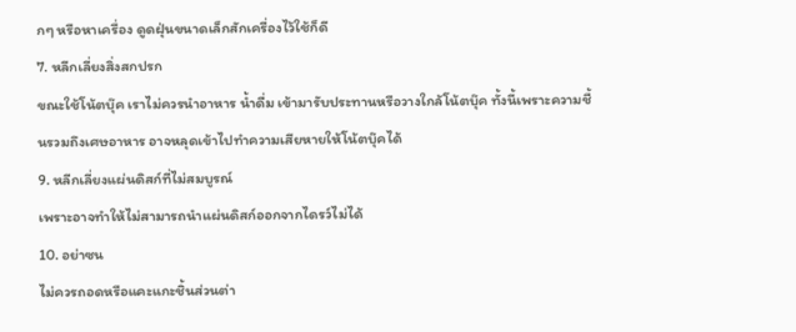กๆ หรือหาเครื่อง ดูดฝุ่นขนาดเล็กสักเครื่องไว้ใช้ก็ดี
7. หลีกเลี่ยงสิ่งสกปรก
ขณะใช้โน้ตบุ๊ค เราไม่ควรนำอาหาร น้ำดื่ม เข้ามารับประทานหรือวางใกล้โน้ตบุ๊ค ทั้งนี้เพราะความชื้นรวมถึงเศษอาหาร อาจหลุดเข้าไปทำความเสียหายให้โน้ตบุ๊คได้
9. หลีกเลี่ยงแผ่นดิสก์ที่ไม่สมบูรณ์
เพราะอาจทำให้ไม่สามารถนำแผ่นดิสก์ออกจากไดรว์ไม่ได้
10. อย่าซน
ไม่ควรถอดหรือแคะแกะชิ้นส่วนต่า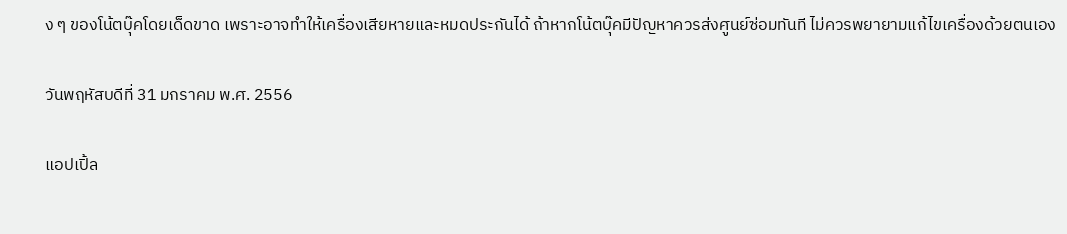ง ๆ ของโน้ตบุ๊คโดยเด็ดขาด เพราะอาจทำให้เครื่องเสียหายและหมดประกันได้ ถ้าหากโน้ตบุ๊คมีปัญหาควรส่งศูนย์ซ่อมทันที ไม่ควรพยายามแก้ไขเครื่องด้วยตนเอง

วันพฤหัสบดีที่ 31 มกราคม พ.ศ. 2556

แอปเปิ้ล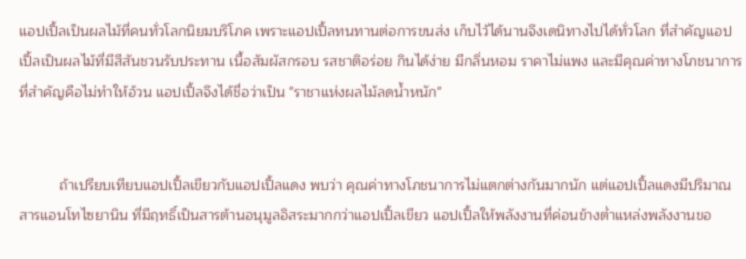แอปเปิ้ลเป็นผลไม้ที่คนทั่วโลกนิยมบริโภค เพราะแอปเปิ้ลทนทานต่อการขนส่ง เก็บไว้ได้นานจึงเดนิทางไปได้ทั่วโลก ที่สำคัญแอปเปิ้ลเป็นผลไม้ที่มีสีสันชวนรับประทาน เนื้อสัมผัสกรอบ รสชาติอร่อย กินได้ง่าย มีกลิ่นหอม ราคาไม่แพง และมีคุณค่าทางโภชนาการ ที่สำคัญคือไม่ทำให้อ้วน แอปเปิ้ลจึงได้ชื่อว่าเป็น "ราชาแห่งผลไม้ลดน้ำหนัก"


          ถ้าเปรียบเทียบแอปเปิ้ลเขียวกับแอปเปิ้ลแดง พบว่า คุณค่าทางโภชนาการไม่แตกต่างกันมากนัก แต่แอปเปิ้ลแดงมีปริมาณสารแอนโทไซยานิน ที่มีฤทธิ์เป็นสารต้านอนุมูลอิสระมากกว่าแอปเปิ้ลเขียว แอปเปิ้ลให้พลังงานที่ค่อนข้างต่ำแหล่งพลังงานขอ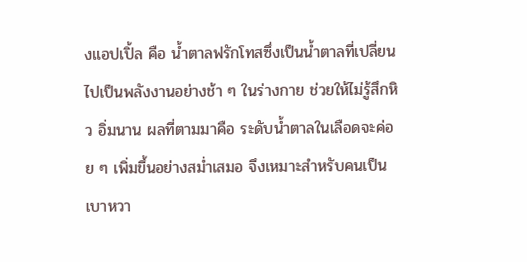งแอปเปิ้ล คือ น้ำตาลฟรักโทสซึ่งเป็นน้ำตาลที่เปลี่ยนไปเป็นพลังงานอย่างช้า ๆ ในร่างกาย ช่วยให้ไม่รู้สึกหิว อิ่มนาน ผลที่ตามมาคือ ระดับน้ำตาลในเลือดจะค่อย ๆ เพิ่มขึ้นอย่างสม่ำเสมอ จึงเหมาะสำหรับคนเป็นเบาหวา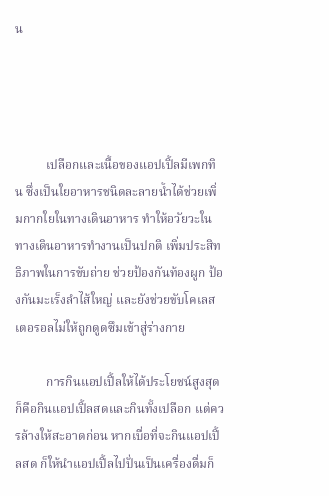น




          เปลือกและเนื้อของแอปเปิ้ลมีเพกทิน ซึ่งเป็นใยอาหารชนิดละลายน้ำได้ช่วยเพิ่มกากใยในทางเดินอาหาร ทำให้อวัยวะในทางเดินอาหารทำงานเป็นปกติ เพิ่มประสิทธิภาพในการขับถ่าย ช่วยป้องกันท้องผูก ป้องกันมะเร็งลำไส้ใหญ่ และยังช่วยขับโคเลสเตอรอลไม่ให้ถูกดูดซึมเข้าสู่ร่างกาย

          การกินแอปเปิ้ลให้ได้ประโยชน์สูงสุด ก็คือกินแอปเปิ้ลสดและกินทั้งเปลือก แต่ควรล้างให้สะอาดก่อน หากเบื่อที่จะกินแอปเปิ้ลสด ก็ให้นำแอปเปิ้ลไปปั่นเป็นเครื่องดื่มก็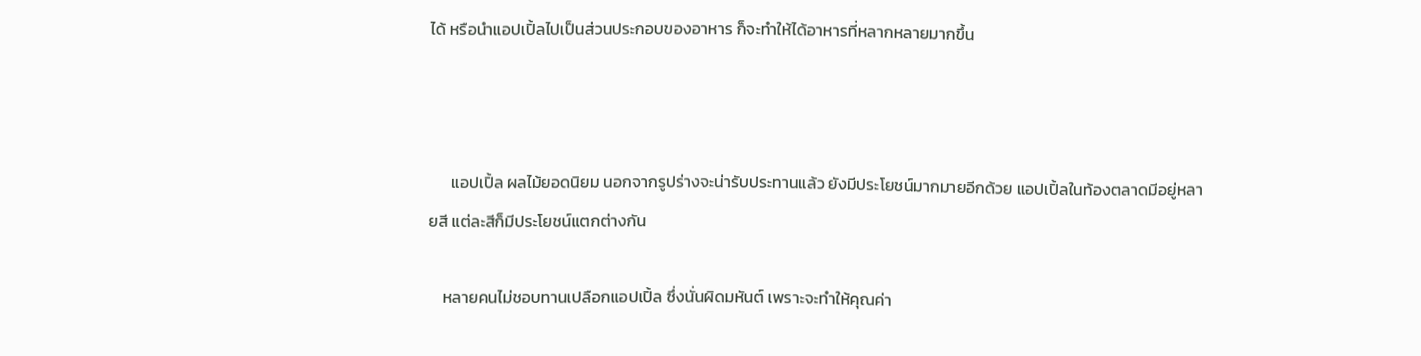ได้ หรือนำแอปเปิ้ลไปเป็นส่วนประกอบของอาหาร ก็จะทำให้ได้อาหารที่หลากหลายมากขึ้น



      แอปเปิ้ล ผลไม้ยอดนิยม นอกจากรูปร่างจะน่ารับประทานแล้ว ยังมีประโยชน์มากมายอีกด้วย แอปเปิ้ลในท้องตลาดมีอยู่หลายสี แต่ละสีก็มีประโยชน์แตกต่างกัน

    หลายคนไม่ชอบทานเปลือกแอปเปิ้ล ซึ่งนั่นผิดมหันต์ เพราะจะทำให้คุณค่า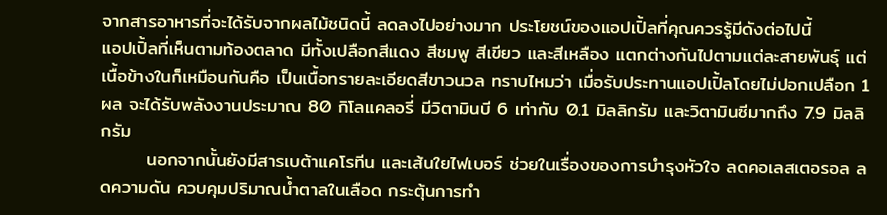จากสารอาหารที่จะได้รับจากผลไม้ชนิดนี้ ลดลงไปอย่างมาก ประโยชน์ของแอปเปิ้ลที่คุณควรรู้มีดังต่อไปนี้
แอปเปิ้ลที่เห็นตามท้องตลาด มีทั้งเปลือกสีแดง สีชมพู สีเขียว และสีเหลือง แตกต่างกันไปตามแต่ละสายพันธุ์ แต่เนื้อข้างในก็เหมือนกันคือ เป็นเนื้อทรายละเอียดสีขาวนวล ทราบไหมว่า เมื่อรับประทานแอปเปิ้ลโดยไม่ปอกเปลือก 1 ผล จะได้รับพลังงานประมาณ 80 กิโลแคลอรี่ มีวิตามินบี 6 เท่ากับ 0.1 มิลลิกรัม และวิตามินซีมากถึง 7.9 มิลลิกรัม
       นอกจากนั้นยังมีสารเบต้าแคโรทีน และเส้นใยไฟเบอร์ ช่วยในเรื่องของการบำรุงหัวใจ ลดคอเลสเตอรอล ลดความดัน ควบคุมปริมาณน้ำตาลในเลือด กระตุ้นการทำ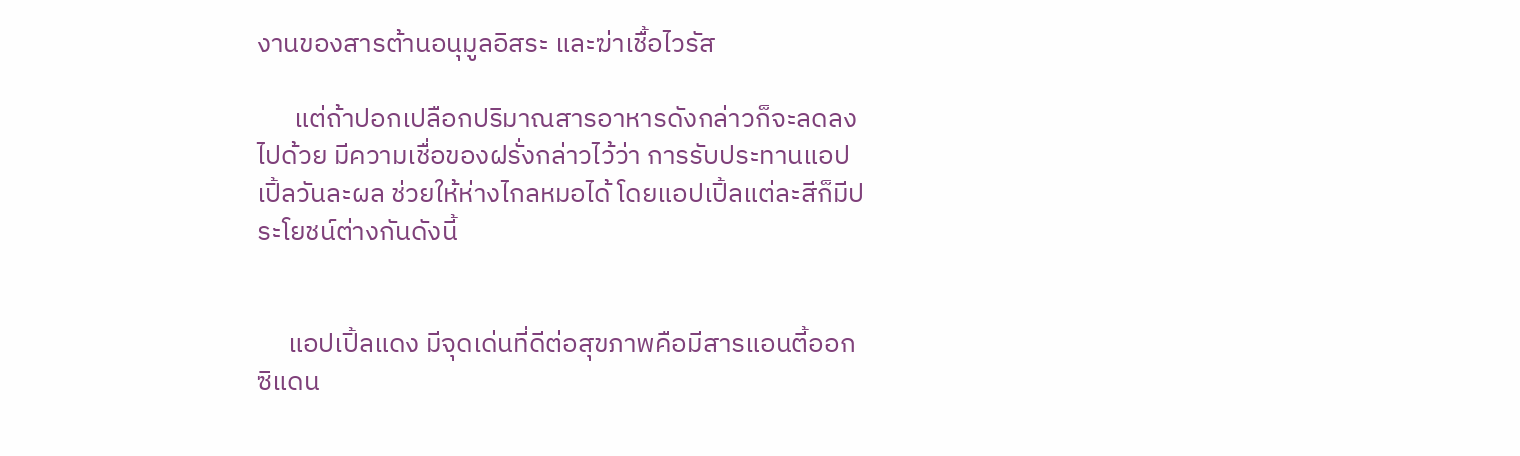งานของสารต้านอนุมูลอิสระ และฆ่าเชื้อไวรัส

      แต่ถ้าปอกเปลือกปริมาณสารอาหารดังกล่าวก็จะลดลงไปด้วย มีความเชื่อของฝรั่งกล่าวไว้ว่า การรับประทานแอปเปิ้ลวันละผล ช่วยให้ห่างไกลหมอได้ โดยแอปเปิ้ลแต่ละสีก็มีประโยชน์ต่างกันดังนี้


     แอปเปิ้ลแดง มีจุดเด่นที่ดีต่อสุขภาพคือมีสารแอนตี้ออกซิแดน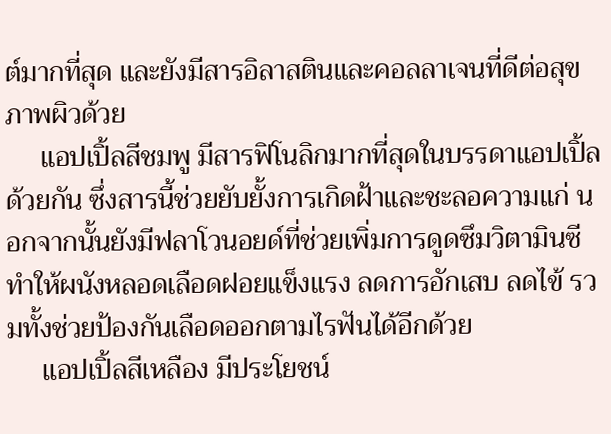ต์มากที่สุด และยังมีสารอิลาสตินและคอลลาเจนที่ดีต่อสุขภาพผิวด้วย
     แอปเปิ้ลสีชมพู มีสารฟิโนลิกมากที่สุดในบรรดาแอปเปิ้ลด้วยกัน ซึ่งสารนี้ช่วยยับยั้งการเกิดฝ้าและชะลอความแก่ นอกจากนั้นยังมีฟลาโวนอยด์ที่ช่วยเพิ่มการดูดซึมวิตามินซี ทำให้ผนังหลอดเลือดฝอยแข็งแรง ลดการอักเสบ ลดไข้ รวมทั้งช่วยป้องกันเลือดออกตามไรฟันได้อีกด้วย
     แอปเปิ้ลสีเหลือง มีประโยชน์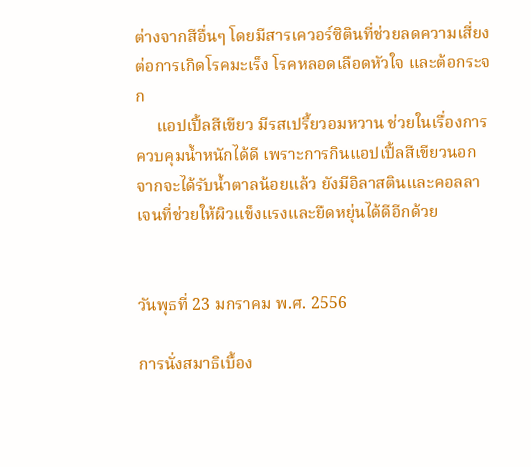ต่างจากสีอื่นๆ โดยมีสารเควอร์ซิตินที่ช่วยลดความเสี่ยง ต่อการเกิดโรคมะเร็ง โรคหลอดเลือดหัวใจ และต้อกระจก
     แอปเปิ้ลสีเขียว มีรสเปรี้ยวอมหวาน ช่วยในเรื่องการควบคุมน้ำหนักได้ดี เพราะการกินแอปเปิ้ลสีเขียวนอกจากจะได้รับน้ำตาลน้อยแล้ว ยังมีอิลาสตินและคอลลาเจนที่ช่วยให้ผิวแข็งแรงและยืดหยุ่นได้ดีอีกด้วย


วันพุธที่ 23 มกราคม พ.ศ. 2556

การนั่งสมาธิเบื้อง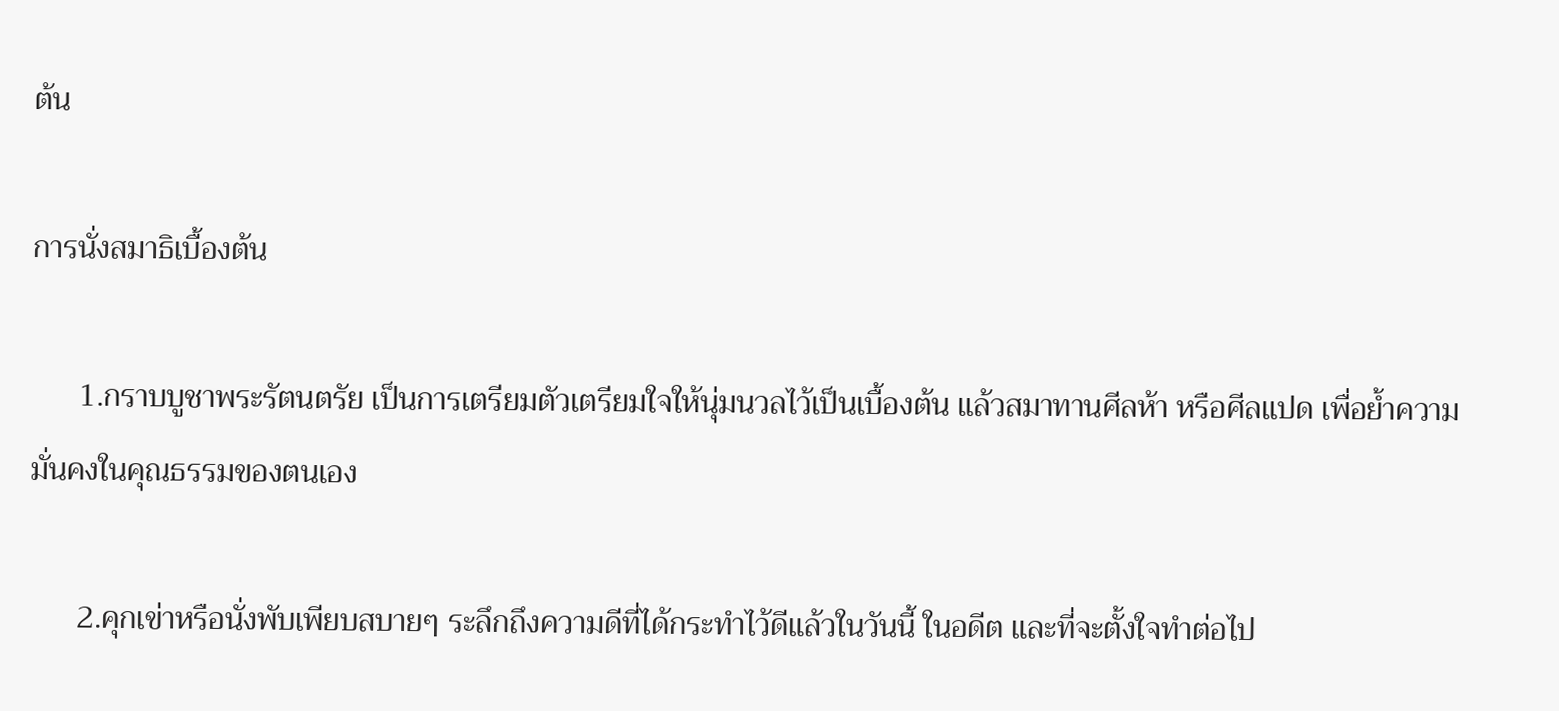ต้น

การนั่งสมาธิเบื้องต้น

      1.กราบบูชาพระรัตนตรัย เป็นการเตรียมตัวเตรียมใจให้นุ่มนวลไว้เป็นเบื้องต้น แล้วสมาทานศีลห้า หรือศีลแปด เพื่อย้ำความมั่นคงในคุณธรรมของตนเอง

      2.คุกเข่าหรือนั่งพับเพียบสบายๆ ระลึกถึงความดีที่ได้กระทำไว้ดีแล้วในวันนี้ ในอดีต และที่จะตั้งใจทำต่อไป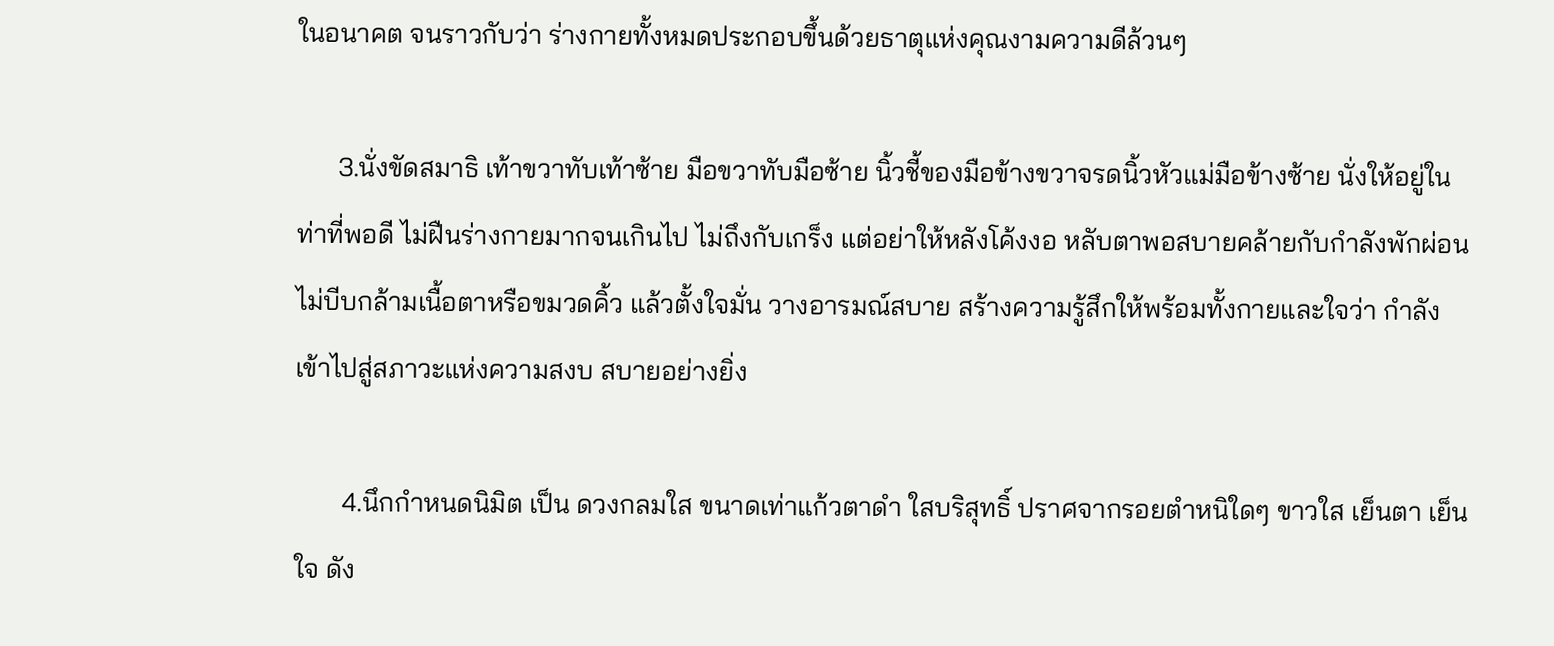ในอนาคต จนราวกับว่า ร่างกายทั้งหมดประกอบขึ้นด้วยธาตุแห่งคุณงามความดีล้วนๆ

      3.นั่งขัดสมาธิ เท้าขวาทับเท้าซ้าย มือขวาทับมือซ้าย นิ้วชี้ของมือข้างขวาจรดนิ้วหัวแม่มือข้างซ้าย นั่งให้อยู่ในท่าที่พอดี ไม่ฝืนร่างกายมากจนเกินไป ไม่ถึงกับเกร็ง แต่อย่าให้หลังโค้งงอ หลับตาพอสบายคล้ายกับกำลังพักผ่อน ไม่บีบกล้ามเนื้อตาหรือขมวดคิ้ว แล้วตั้งใจมั่น วางอารมณ์สบาย สร้างความรู้สึกให้พร้อมทั้งกายและใจว่า กำลังเข้าไปสู่สภาวะแห่งความสงบ สบายอย่างยิ่ง

       4.นึกกำหนดนิมิต เป็น ดวงกลมใส ขนาดเท่าแก้วตาดำ ใสบริสุทธิ์ ปราศจากรอยตำหนิใดๆ ขาวใส เย็นตา เย็นใจ ดัง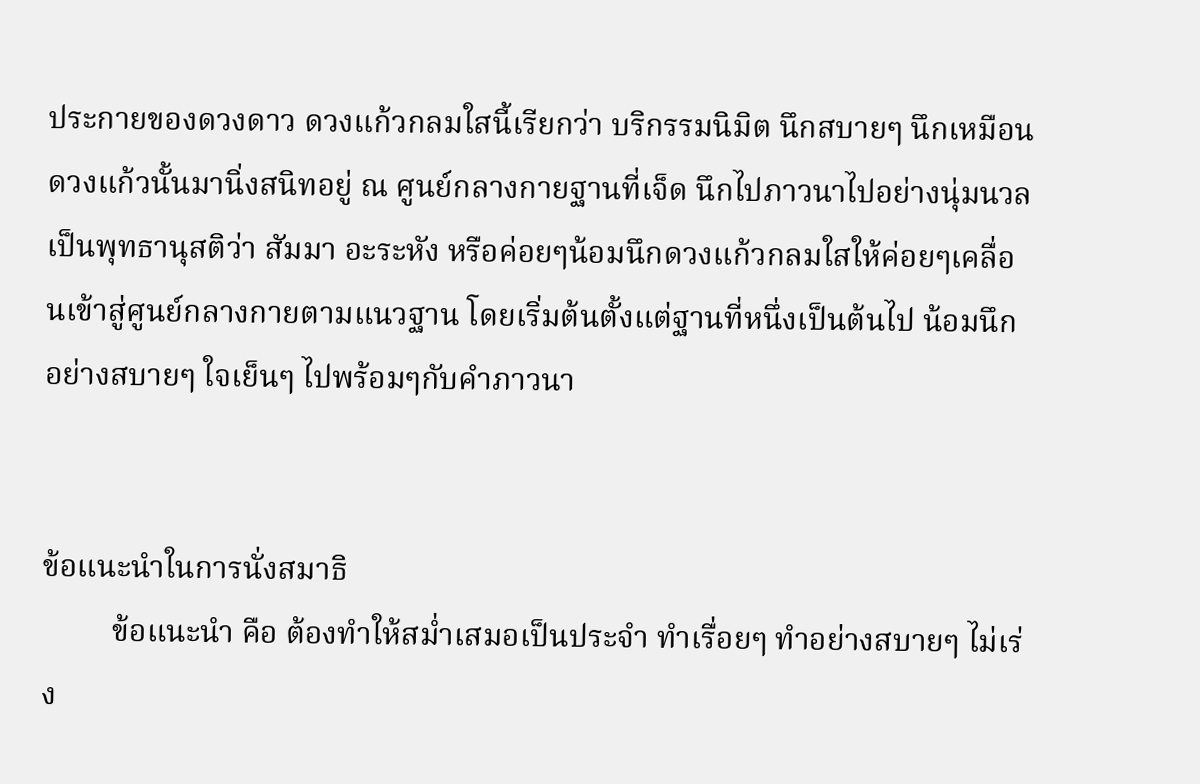ประกายของดวงดาว ดวงแก้วกลมใสนี้เรียกว่า บริกรรมนิมิต นึกสบายๆ นึกเหมือนดวงแก้วนั้นมานิ่งสนิทอยู่ ณ ศูนย์กลางกายฐานที่เจ็ด นึกไปภาวนาไปอย่างนุ่มนวล เป็นพุทธานุสติว่า สัมมา อะระหัง หรือค่อยๆน้อมนึกดวงแก้วกลมใสให้ค่อยๆเคลื่อนเข้าสู่ศูนย์กลางกายตามแนวฐาน โดยเริ่มต้นตั้งแต่ฐานที่หนึ่งเป็นต้นไป น้อมนึกอย่างสบายๆ ใจเย็นๆ ไปพร้อมๆกับคำภาวนา


ข้อแนะนำในการนั่งสมาธิ
         ข้อแนะนำ คือ ต้องทำให้สม่ำเสมอเป็นประจำ ทำเรื่อยๆ ทำอย่างสบายๆ ไม่เร่ง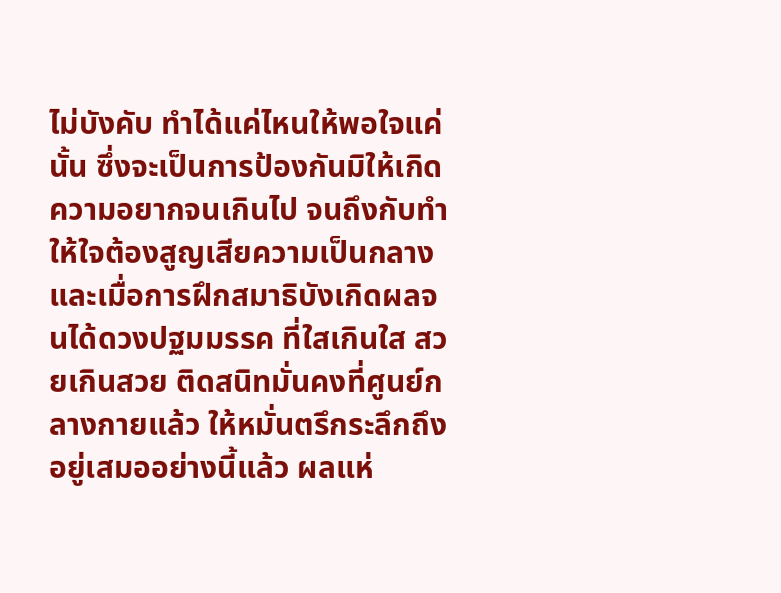ไม่บังคับ ทำได้แค่ไหนให้พอใจแค่นั้น ซึ่งจะเป็นการป้องกันมิให้เกิดความอยากจนเกินไป จนถึงกับทำให้ใจต้องสูญเสียความเป็นกลาง และเมื่อการฝึกสมาธิบังเกิดผลจนได้ดวงปฐมมรรค ที่ใสเกินใส สวยเกินสวย ติดสนิทมั่นคงที่ศูนย์กลางกายแล้ว ให้หมั่นตรึกระลึกถึงอยู่เสมออย่างนี้แล้ว ผลแห่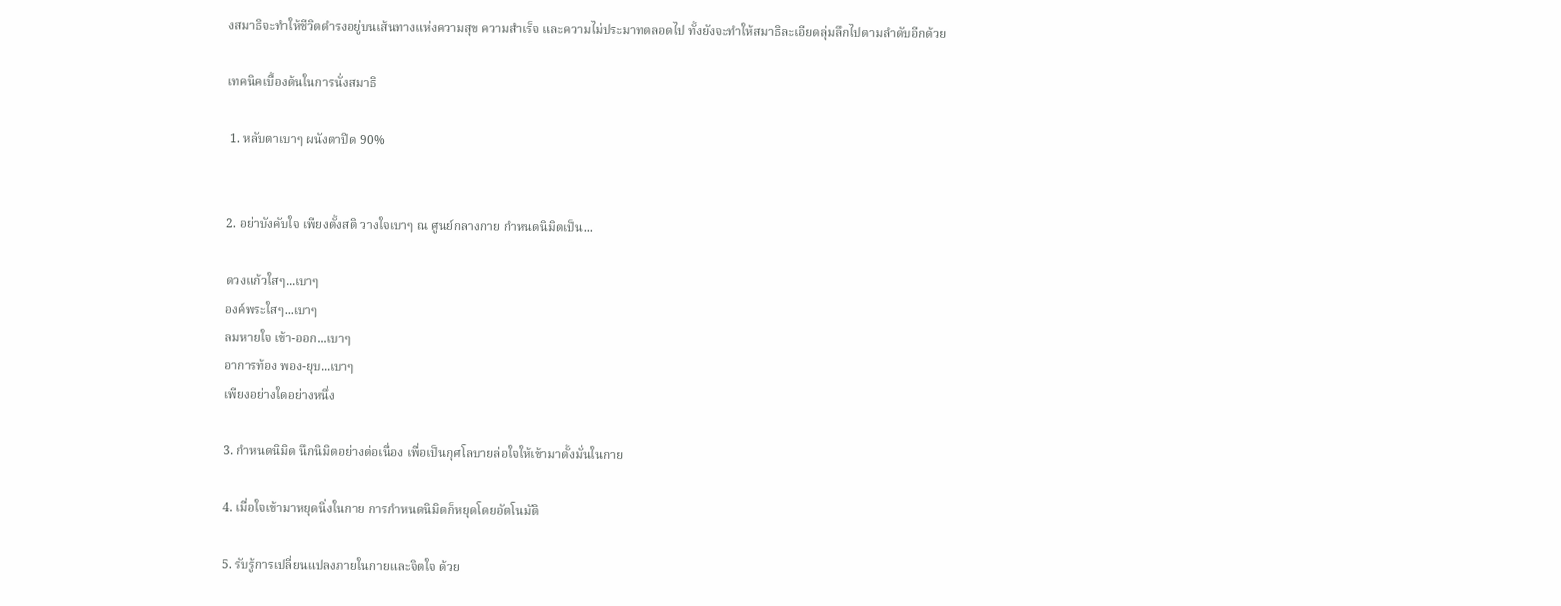งสมาธิจะทำให้ชีวิตดำรงอยู่บนเส้นทางแห่งความสุข ความสำเร็จ และความไม่ประมาทตลอดไป ทั้งยังจะทำให้สมาธิละเอียดลุ่มลึกไปตามลำดับอีกด้วย

เทคนิคเบื้องต้นในการนั่งสมาธิ

 1. หลับตาเบาๆ ผนังตาปิด 90%


2. อย่าบังคับใจ เพียงตั้งสติ วางใจเบาๆ ณ ศูนย์กลางกาย กำหนดนิมิตเป็น...

ดวงแก้วใสๆ...เบาๆ
องค์พระใสๆ...เบาๆ
ลมหายใจ เข้า-ออก...เบาๆ
อาการท้อง พอง-ยุบ...เบาๆ
เพียงอย่างใดอย่างหนึ่ง

3. กำหนดนิมิต นึกนิมิตอย่างต่อเนื่อง เพื่อเป็นกุศโลบายล่อใจให้เข้ามาตั้งมั่นในกาย

4. เมื่อใจเข้ามาหยุดนิ่งในกาย การกำหนดนิมิตก็หยุดโดยอัตโนมัติ

5. รับรู้การเปลี่ยนแปลงภายในกายและจิตใจ ด้วย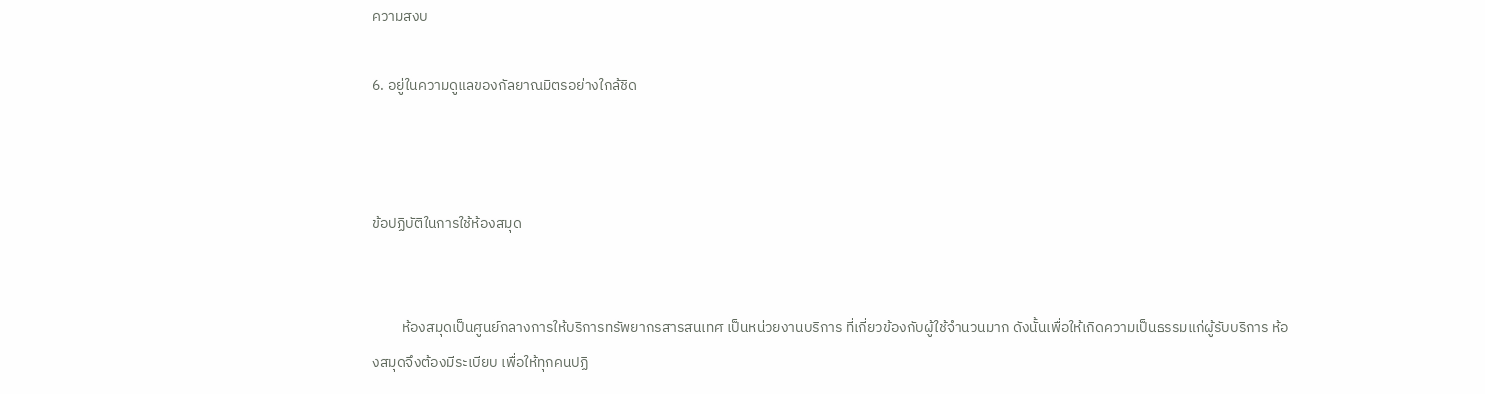ความสงบ

6. อยู่ในความดูแลของกัลยาณมิตรอย่างใกล้ชิด



ข้อปฏิบัติในการใช้ห้องสมุด


         ห้องสมุดเป็นศูนย์กลางการให้บริการทรัพยากรสารสนเทศ เป็นหน่วยงานบริการ ที่เกี่ยวข้องกับผู้ใช้จำนวนมาก ดังนั้นเพื่อให้เกิดความเป็นธรรมแก่ผู้รับบริการ ห้องสมุดจึงต้องมีระเบียบ เพื่อให้ทุกคนปฏิ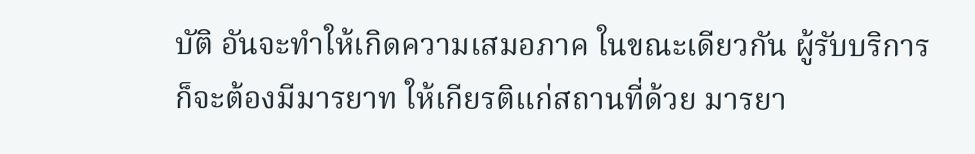บัติ อันจะทำให้เกิดความเสมอภาค ในขณะเดียวกัน ผู้รับบริการก็จะต้องมีมารยาท ให้เกียรติแก่สถานที่ด้วย มารยา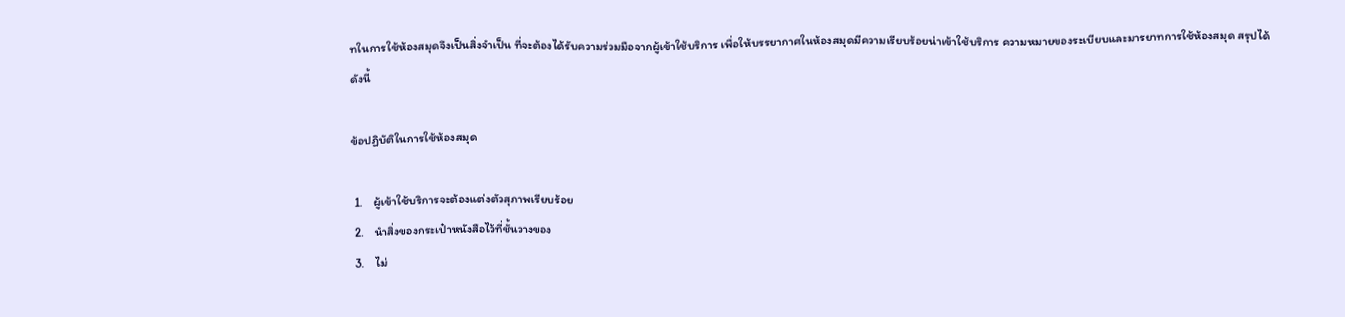ทในการใช้ห้องสมุดจึงเป็นสิ่งจำเป็น ที่จะต้องได้รับความร่วมมือจากผู้เข้าใช้บริการ เพื่อให้บรรยากาศในห้องสมุดมีความเรียบร้อยน่าเข้าใช้บริการ ความหมายของระเบียบและมารยาทการใช้ห้องสมุด สรุปได้ดังนี้

ข้อปฏิบัติในการใช้ห้องสมุด

 1.    ผู้เข้าใช้บริการจะต้องแต่งตัวสุภาพเรียบร้อย
 2.    นำสิ่งของกระเป๋าหนังสือไว้ที่ชั้นวางของ
 3.    ไม่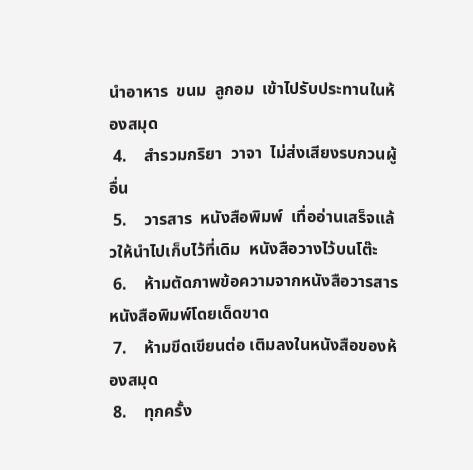นำอาหาร  ขนม  ลูกอม  เข้าไปรับประทานในห้องสมุด
 4.    สำรวมกริยา  วาจา  ไม่ส่งเสียงรบกวนผู้อื่น
 5.    วารสาร  หนังสือพิมพ์  เทื่ออ่านเสร็จแล้วให้นำไปเก็บไว้ที่เดิม  หนังสือวางไว้บนโต๊ะ
 6.    ห้ามตัดภาพข้อความจากหนังสือวารสาร  หนังสือพิมพ์โดยเด็ดขาด
 7.    ห้ามขีดเขียนต่อ เติมลงในหนังสือของห้องสมุด
 8.    ทุกครั้ง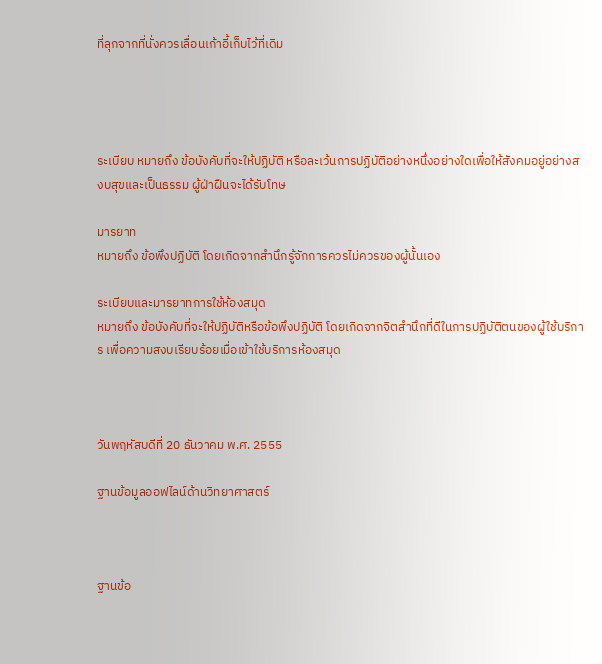ที่ลุกจากที่นั่งควรเลื่อนเก้าอี้เก็บไว้ที่เดิม




ระเบียบ หมายถึง ข้อบังคับที่จะให้ปฏิบัติ หรือละเว้นการปฏิบัติอย่างหนึ่งอย่างใดเพื่อให้สังคมอยู่อย่างสงบสุขและเป็นธรรม ผู้ฝ่าฝืนจะได้รับโทษ

มารยาท
หมายถึง ข้อพึงปฏิบัติ โดยเกิดจากสำนึกรู้จักการควรไม่ควรของผู้นั้นเอง

ระเบียบและมารยาทการใช้ห้องสมุด
หมายถึง ข้อบังคับที่จะให้ปฏิบัติหรือข้อพึงปฏิบัติ โดยเกิดจากจิตสำนึกที่ดีในการปฏิบัติตนของผู้ใช้บริการ เพื่อความสงบเรียบร้อยเมื่อเข้าใช้บริการห้องสมุด



วันพฤหัสบดีที่ 20 ธันวาคม พ.ศ. 2555

ฐานข้อมูลออฟไลน์ด้านวิทยาศาสตร์



ฐานข้อ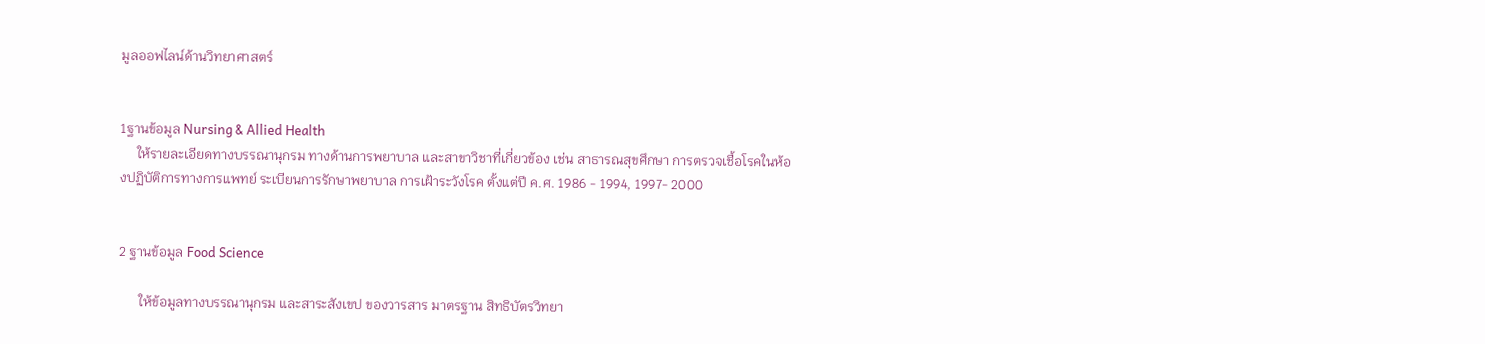มูลออฟไลน์ด้านวิทยาศาสตร์


1ฐานข้อมูล Nursing & Allied Health
     ให้รายละเอียดทางบรรณานุกรม ทางด้านการพยาบาล และสาขาวิชาที่เกี่ยวข้อง เช่น สาธารณสุขศึกษา การตรวจเชื้อโรคในห้องปฏิบัติการทางการแพทย์ ระเบียนการรักษาพยาบาล การเฝ้าระวังโรค ตั้งแต่ปี ค.ศ. 1986 - 1994, 1997- 2000


2 ฐานข้อมูล Food Science

      ให้ข้อมูลทางบรรณานุกรม และสาระสังเขป ของวารสาร มาตรฐาน สิทธิบัตรวิทยา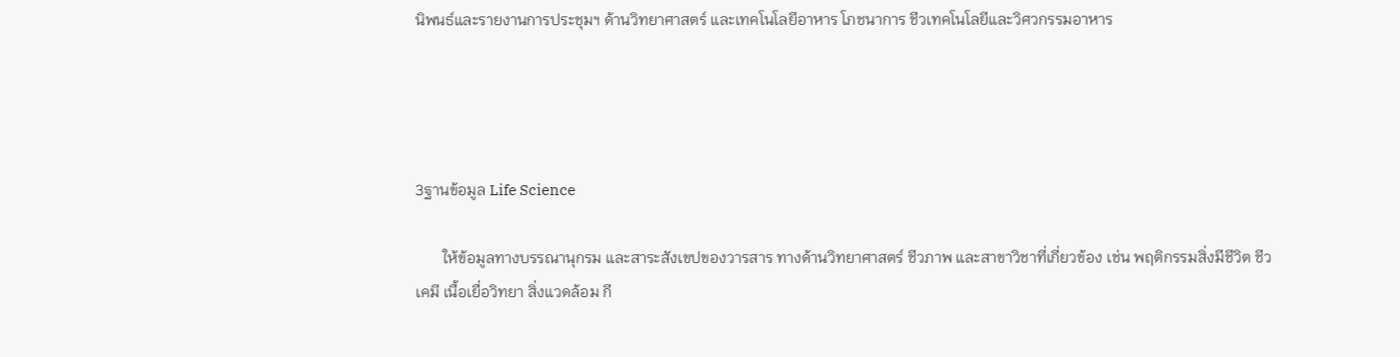นิพนธ์และรายงานการประชุมฯ ด้านวิทยาศาสตร์ และเทคโนโลยีอาหาร โภชนาการ ชีวเทคโนโลยีและวิศวกรรมอาหาร




3ฐานข้อมูล Life Science

       ให้ข้อมูลทางบรรณานุกรม และสาระสังเขปของวารสาร ทางด้านวิทยาศาสตร์ ชีวภาพ และสาขาวิชาที่เกี่ยวข้อง เช่น พฤติกรรมสิ่งมีชีวิต ชีวเคมี เนื้อเยื่อวิทยา สิ่งแวดล้อม กี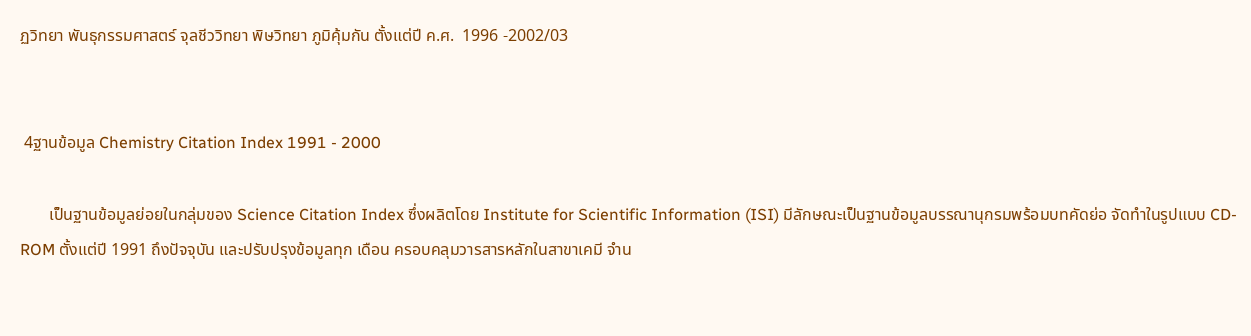ฏวิทยา พันธุกรรมศาสตร์ จุลชีววิทยา พิษวิทยา ภูมิคุ้มกัน ตั้งแต่ปี ค.ศ.  1996 -2002/03


 4ฐานข้อมูล Chemistry Citation Index 1991 - 2000

       เป็นฐานข้อมูลย่อยในกลุ่มของ Science Citation Index ซึ่งผลิตโดย Institute for Scientific Information (ISI) มีลักษณะเป็นฐานข้อมูลบรรณานุกรมพร้อมบทคัดย่อ จัดทำในรูปแบบ CD-ROM ตั้งแต่ปี 1991 ถึงปัจจุบัน และปรับปรุงข้อมูลทุก เดือน ครอบคลุมวารสารหลักในสาขาเคมี จำน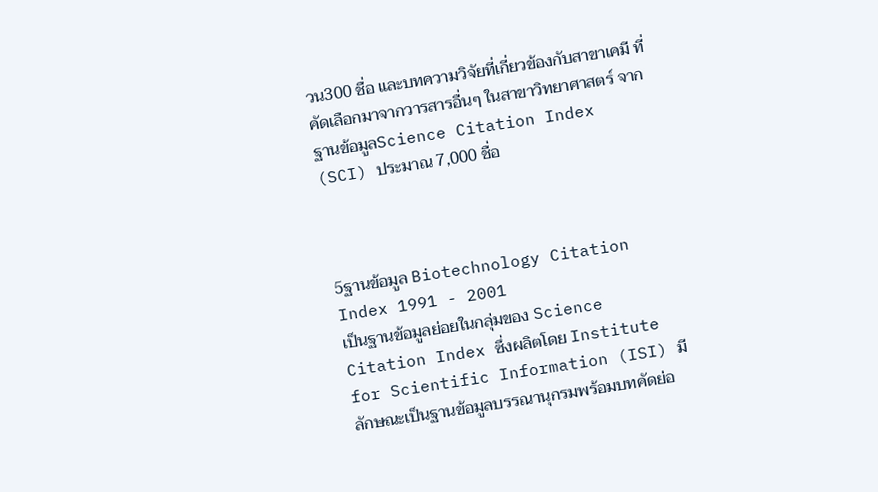วน300 ชื่อ และบทความวิจัยที่เกี่ยวข้องกับสาขาเคมี ที่คัดเลือกมาจากวารสารอื่นๆ ในสาขาวิทยาศาสตร์ จากฐานข้อมูลScience Citation Index (SCI) ประมาณ 7,000 ชื่อ



5ฐานข้อมูล Biotechnology Citation Index 1991 - 2001                                              เป็นฐานข้อมูลย่อยในกลุ่มของ Science Citation Index ซึ่งผลิตโดย Institute for Scientific Information (ISI) มีลักษณะเป็นฐานข้อมูลบรรณานุกรมพร้อมบทคัดย่อ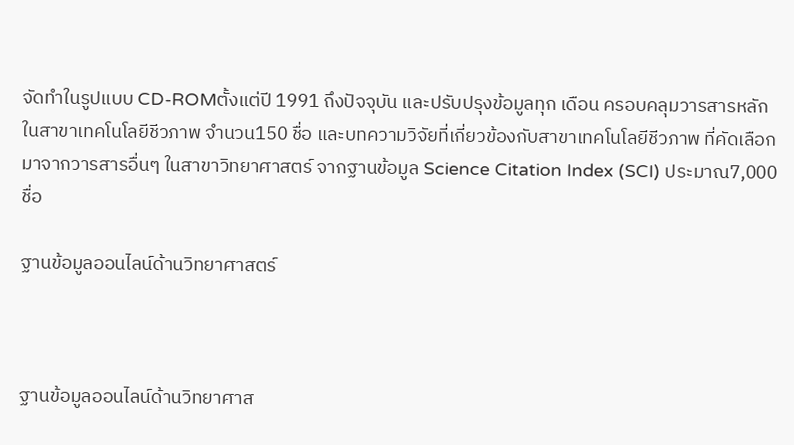จัดทำในรูปแบบ CD-ROMตั้งแต่ปี 1991 ถึงปัจจุบัน และปรับปรุงข้อมูลทุก เดือน ครอบคลุมวารสารหลักในสาขาเทคโนโลยีชีวภาพ จำนวน150 ชื่อ และบทความวิจัยที่เกี่ยวข้องกับสาขาเทคโนโลยีชีวภาพ ที่คัดเลือกมาจากวารสารอื่นๆ ในสาขาวิทยาศาสตร์ จากฐานข้อมูล Science Citation Index (SCI) ประมาณ7,000 ชื่อ

ฐานข้อมูลออนไลน์ด้านวิทยาศาสตร์



ฐานข้อมูลออนไลน์ด้านวิทยาศาส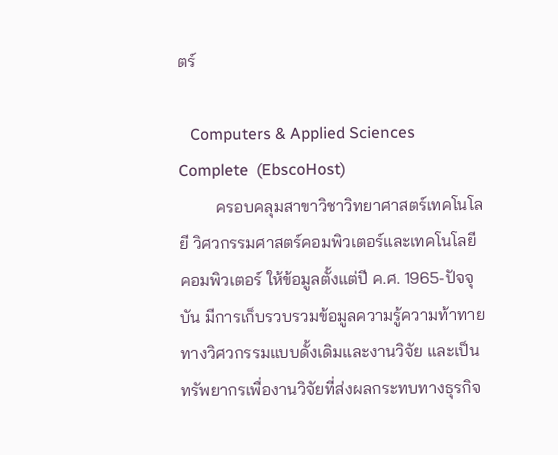ตร์

   Computers & Applied Sciences Complete  (EbscoHost)
         ครอบคลุมสาขาวิชาวิทยาศาสตร์เทคโนโลยี วิศวกรรมศาสตร์คอมพิวเตอร์และเทคโนโลยีคอมพิวเตอร์ ให้ข้อมูลตั้งแต่ปี ค.ศ. 1965-ปัจจุบัน มีการเก็บรวบรวมข้อมูลความรู้ความท้าทายทางวิศวกรรมแบบดั้งเดิมและงานวิจัย และเป็นทรัพยากรเพื่องานวิจัยที่ส่งผลกระทบทางธุรกิจ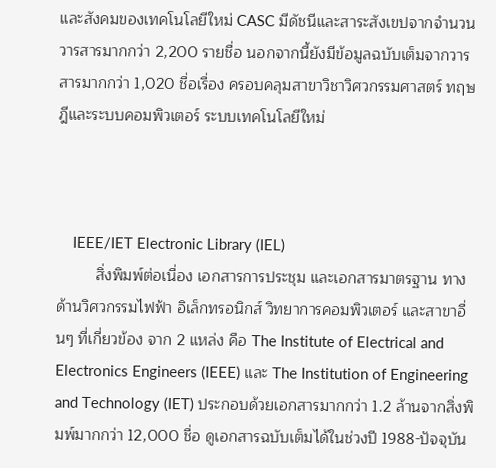และสังคมของเทคโนโลยีใหม่ CASC มีดัชนีและสาระสังเขปจากจำนวนวารสารมากกว่า 2,200 รายชื่อ นอกจากนี้ยังมีข้อมูลฉบับเต็มจากวารสารมากกว่า 1,020 ชื่อเรื่อง ครอบคลุมสาขาวิชาวิศวกรรมศาสตร์ ทฤษฎีและระบบคอมพิวเตอร์ ระบบเทคโนโลยีใหม่



    IEEE/IET Electronic Library (IEL)
         สิ่งพิมพ์ต่อเนื่อง เอกสารการประชุม และเอกสารมาตรฐาน ทางด้านวิศวกรรมไฟฟ้า อิเล็กทรอนิกส์ วิทยาการคอมพิวเตอร์ และสาขาอื่นๆ ที่เกี่ยวข้อง จาก 2 แหล่ง คือ The Institute of Electrical and Electronics Engineers (IEEE) และ The Institution of Engineering and Technology (IET) ประกอบด้วยเอกสารมากกว่า 1.2 ล้านจากสิ่งพิมพ์มากกว่า 12,000 ชื่อ ดูเอกสารฉบับเต็มได้ในช่วงปี 1988-ปัจจุบัน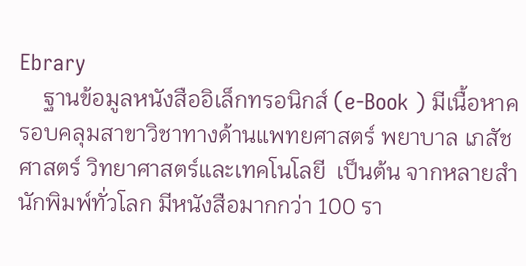Ebrary
    ฐานข้อมูลหนังสืออิเล็กทรอนิกส์ (e-Book ) มีเนื้อหาครอบคลุมสาขาวิชาทางด้านแพทยศาสตร์ พยาบาล เภสัชศาสตร์ วิทยาศาสตร์และเทคโนโลยี  เป็นต้น จากหลายสำนักพิมพ์ทั่วโลก มีหนังสือมากกว่า 100 รา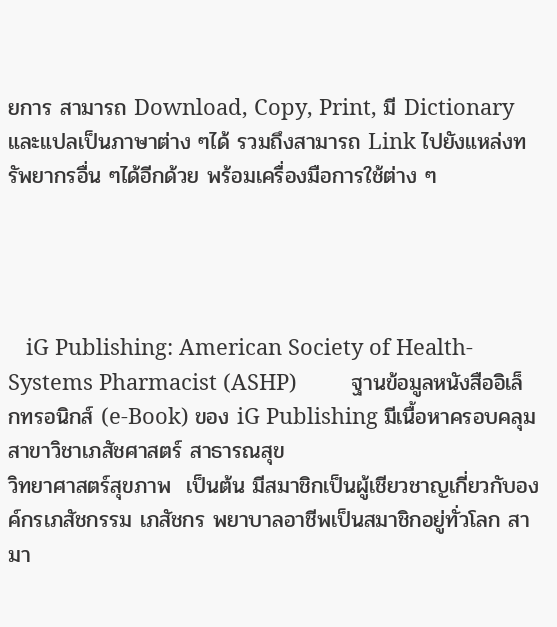ยการ สามารถ Download, Copy, Print, มี Dictionary และแปลเป็นภาษาต่าง ๆได้ รวมถึงสามารถ Link ไปยังแหล่งทรัพยากรอื่น ๆได้อีกด้วย พร้อมเครื่องมือการใช้ต่าง ๆ




   iG Publishing: American Society of Health-Systems Pharmacist (ASHP)         ฐานข้อมูลหนังสืออิเล็กทรอนิกส์ (e-Book) ของ iG Publishing มีเนื้อหาครอบคลุมสาขาวิชาเภสัชศาสตร์ สาธารณสุข
วิทยาศาสตร์สุขภาพ  เป็นต้น มีสมาชิกเป็นผู้เชียวชาญเกี่ยวกับองค์กรเภสัชกรรม เภสัชกร พยาบาลอาชีพเป็นสมาชิกอยู่ทั่วโลก สามา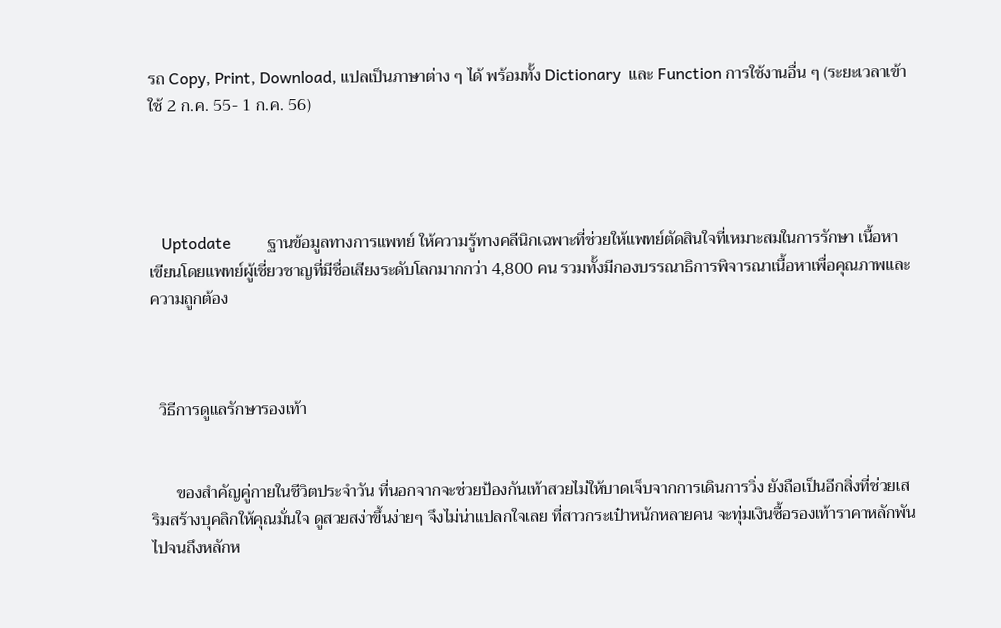รถ Copy, Print, Download, แปลเป็นภาษาต่าง ๆ ได้ พร้อมทั้ง Dictionary  และ Function การใช้งานอื่น ๆ (ระยะเวลาเข้าใช้ 2 ก.ค. 55- 1 ก.ค. 56)




   Uptodate         ฐานข้อมูลทางการแพทย์ ให้ความรู้ทางคลีนิกเฉพาะที่ช่วยให้แพทย์ตัดสินใจที่เหมาะสมในการรักษา เนื้อหาเขียนโดยแพทย์ผู้เชี่ยวชาญที่มีชื่อเสียงระดับโลกมากกว่า 4,800 คน รวมทั้งมีกองบรรณาธิการพิจารณาเนื้อหาเพื่อคุณภาพและความถูกต้อง



  วิธีการดูแลรักษารองเท้า


      ของสำคัญคู่กายในชีวิตประจำวัน ที่นอกจากจะช่วยป้องกันเท้าสวยไม่ให้บาดเจ็บจากการเดินการวิ่ง ยังถือเป็นอีกสิ่งที่ช่วยเสริมสร้างบุคลิกให้คุณมั่นใจ ดูสวยสง่าขึ้นง่ายๆ จึงไม่น่าแปลกใจเลย ที่สาวกระเป๋าหนักหลายคน จะทุ่มเงินซื้อรองเท้าราคาหลักพัน ไปจนถึงหลักห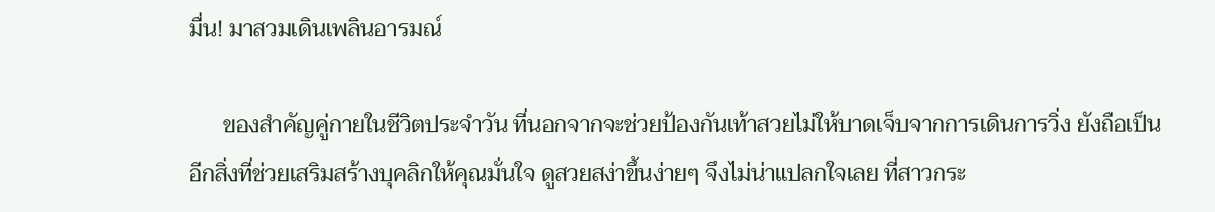มื่น! มาสวมเดินเพลินอารมณ์

      ของสำคัญคู่กายในชีวิตประจำวัน ที่นอกจากจะช่วยป้องกันเท้าสวยไม่ให้บาดเจ็บจากการเดินการวิ่ง ยังถือเป็นอีกสิ่งที่ช่วยเสริมสร้างบุคลิกให้คุณมั่นใจ ดูสวยสง่าขึ้นง่ายๆ จึงไม่น่าแปลกใจเลย ที่สาวกระ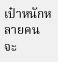เป๋าหนักหลายคน จะ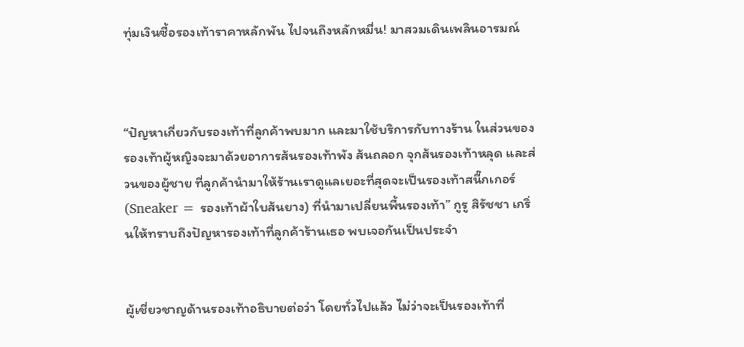ทุ่มเงินซื้อรองเท้าราคาหลักพัน ไปจนถึงหลักหมื่น! มาสวมเดินเพลินอารมณ์



“ปัญหาเกี่ยวกับรองเท้าที่ลูกค้าพบมาก และมาใช้บริการกับทางร้าน ในส่วนของรองเท้าผู้หญิงจะมาด้วยอาการส้นรองเท้าพัง ส้นถลอก จุกส้นรองเท้าหลุด และส่วนของผู้ชาย ที่ลูกค้านำมาให้ร้านเราดูแลเยอะที่สุดจะเป็นรองเท้าสนี๊กเกอร์ (Sneaker = รองเท้าผ้าใบส้นยาง) ที่นำมาเปลี่ยนพื้นรองเท้า” กูรู สิรัชชา เกริ่นให้ทราบถึงปัญหารองเท้าที่ลูกค้าร้านเธอ พบเจอกันเป็นประจำ


ผู้เชี่ยวชาญด้านรองเท้าอธิบายต่อว่า โดยทั่วไปแล้ว ไม่ว่าจะเป็นรองเท้าที่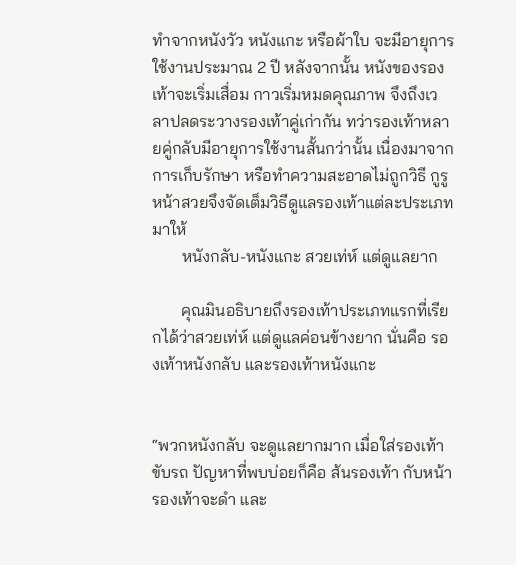ทำจากหนังวัว หนังแกะ หรือผ้าใบ จะมีอายุการใช้งานประมาณ 2 ปี หลังจากนั้น หนังของรองเท้าจะเริ่มเสื่อม กาวเริ่มหมดคุณภาพ จึงถึงเวลาปลดระวางรองเท้าคู่เก่ากัน ทว่ารองเท้าหลายคู่กลับมีอายุการใช้งานสั้นกว่านั้น เนื่องมาจากการเก็บรักษา หรือทำความสะอาดไม่ถูกวิธี กูรูหน้าสวยจึงจัดเต็มวิธีดูแลรองเท้าแต่ละประเภทมาให้
       หนังกลับ-หนังแกะ สวยเท่ห์ แต่ดูแลยาก

       คุณมินอธิบายถึงรองเท้าประเภทแรกที่เรียกได้ว่าสวยเท่ห์ แต่ดูแลค่อนข้างยาก นั่นคือ รองเท้าหนังกลับ และรองเท้าหนังแกะ


“พวกหนังกลับ จะดูแลยากมาก เมื่อใส่รองเท้าขับรถ ปัญหาที่พบบ่อยก็คือ ส้นรองเท้า กับหน้ารองเท้าจะดำ และ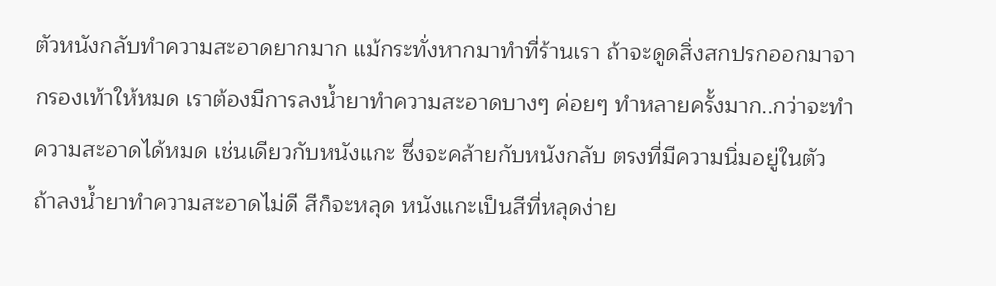ตัวหนังกลับทำความสะอาดยากมาก แม้กระทั่งหากมาทำที่ร้านเรา ถ้าจะดูดสิ่งสกปรกออกมาจากรองเท้าให้หมด เราต้องมีการลงน้ำยาทำความสะอาดบางๆ ค่อยๆ ทำหลายครั้งมาก..กว่าจะทำความสะอาดได้หมด เช่นเดียวกับหนังแกะ ซึ่งจะคล้ายกับหนังกลับ ตรงที่มีความนิ่มอยู่ในตัว ถ้าลงน้ำยาทำความสะอาดไม่ดี สีก็จะหลุด หนังแกะเป็นสีที่หลุดง่าย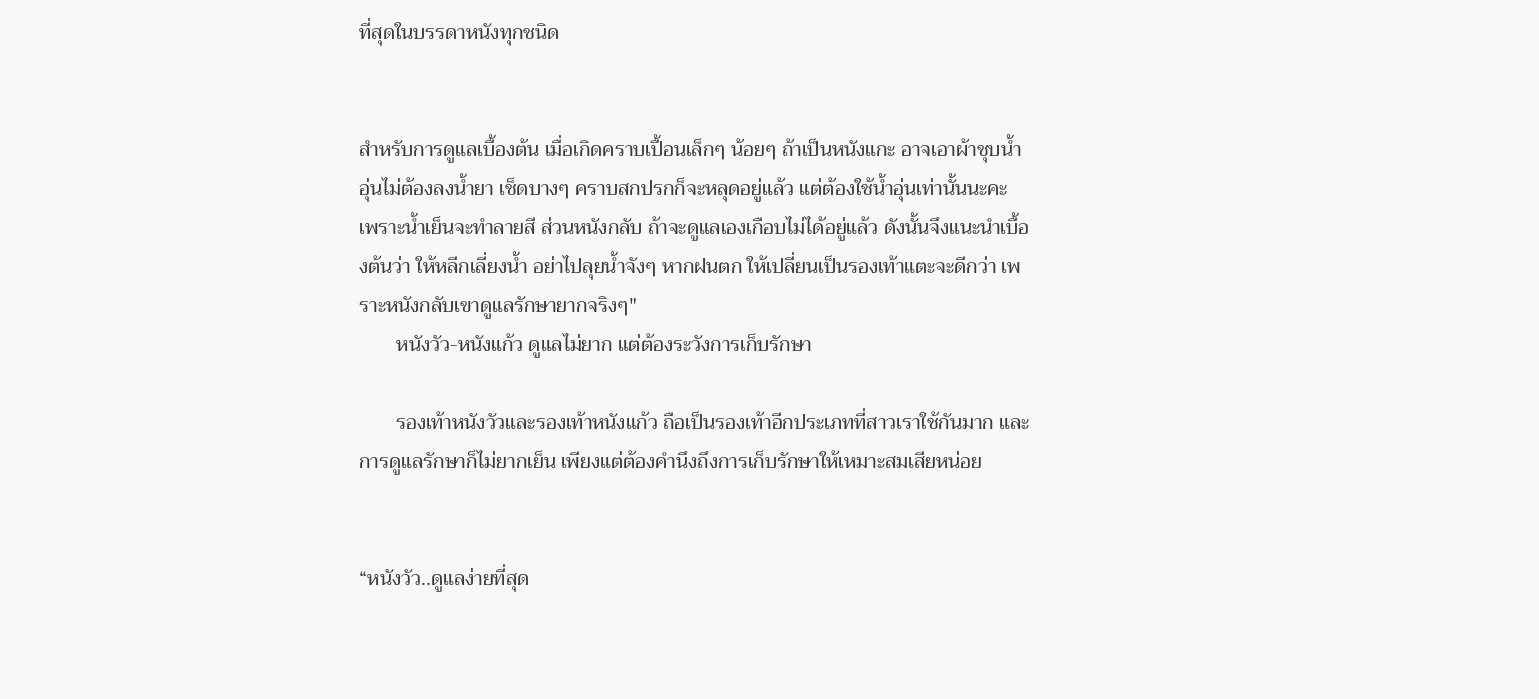ที่สุดในบรรดาหนังทุกชนิด


สำหรับการดูแลเบื้องต้น เมื่อเกิดคราบเปื้อนเล็กๆ น้อยๆ ถ้าเป็นหนังแกะ อาจเอาผ้าชุบน้ำอุ่นไม่ต้องลงน้ำยา เช็ดบางๆ คราบสกปรกก็จะหลุดอยู่แล้ว แต่ต้องใช้น้ำอุ่นเท่านั้นนะคะ เพราะน้ำเย็นจะทำลายสี ส่วนหนังกลับ ถ้าจะดูแลเองเกือบไม่ได้อยู่แล้ว ดังนั้นจึงแนะนำเบื้องต้นว่า ให้หลีกเลี่ยงน้ำ อย่าไปลุยน้ำจังๆ หากฝนตก ให้เปลี่ยนเป็นรองเท้าแตะจะดีกว่า เพราะหนังกลับเขาดูแลรักษายากจริงๆ"
       หนังวัว-หนังแก้ว ดูแลไม่ยาก แต่ต้องระวังการเก็บรักษา

       รองเท้าหนังวัวและรองเท้าหนังแก้ว ถือเป็นรองเท้าอีกประเภทที่สาวเราใช้กันมาก และการดูแลรักษาก็ไม่ยากเย็น เพียงแต่ต้องคำนึงถึงการเก็บรักษาให้เหมาะสมเสียหน่อย


“หนังวัว..ดูแลง่ายที่สุด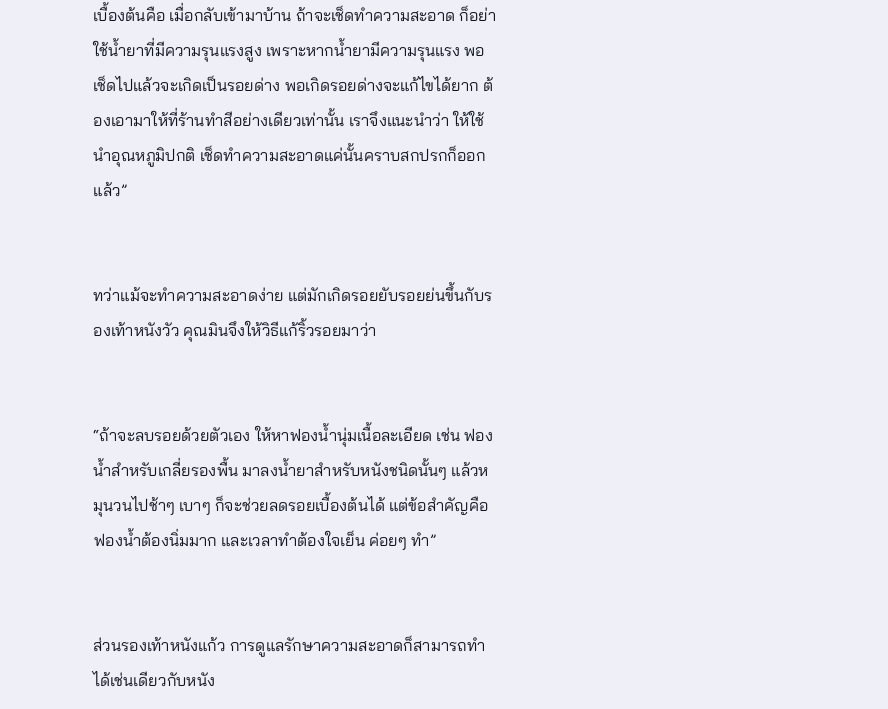เบื้องต้นคือ เมื่อกลับเข้ามาบ้าน ถ้าจะเช็ดทำความสะอาด ก็อย่าใช้น้ำยาที่มีความรุนแรงสูง เพราะหากน้ำยามีความรุนแรง พอเช็ดไปแล้วจะเกิดเป็นรอยด่าง พอเกิดรอยด่างจะแก้ไขได้ยาก ต้องเอามาให้ที่ร้านทำสีอย่างเดียวเท่านั้น เราจึงแนะนำว่า ให้ใช้นำอุณหภูมิปกติ เช็ดทำความสะอาดแค่นั้นคราบสกปรกก็ออกแล้ว”


ทว่าแม้จะทำความสะอาดง่าย แต่มักเกิดรอยยับรอยย่นขึ้นกับรองเท้าหนังวัว คุณมินจึงให้วิธีแก้ริ้วรอยมาว่า


“ถ้าจะลบรอยด้วยตัวเอง ให้หาฟองน้ำนุ่มเนื้อละเอียด เช่น ฟองน้ำสำหรับเกลี่ยรองพื้น มาลงน้ำยาสำหรับหนังชนิดนั้นๆ แล้วหมุนวนไปช้าๆ เบาๆ ก็จะช่วยลดรอยเบื้องต้นได้ แต่ข้อสำคัญคือ ฟองน้ำต้องนิ่มมาก และเวลาทำต้องใจเย็น ค่อยๆ ทำ”


ส่วนรองเท้าหนังแก้ว การดูแลรักษาความสะอาดก็สามารถทำได้เช่นเดียวกับหนัง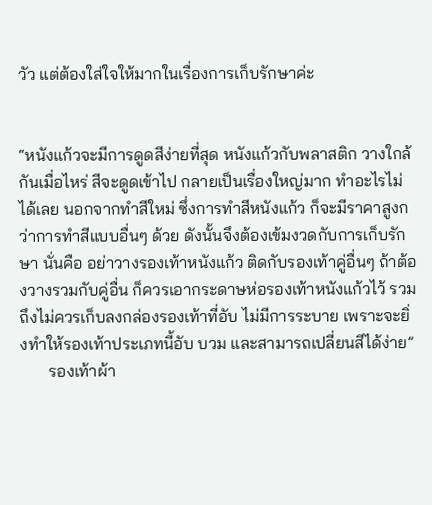วัว แต่ต้องใส่ใจให้มากในเรื่องการเก็บรักษาค่ะ


“หนังแก้วจะมีการดูดสีง่ายที่สุด หนังแก้วกับพลาสติก วางใกล้กันเมื่อไหร่ สีจะดูดเข้าไป กลายเป็นเรื่องใหญ่มาก ทำอะไรไม่ได้เลย นอกจากทำสีใหม่ ซึ่งการทำสีหนังแก้ว ก็จะมีราคาสูงกว่าการทำสีแบบอื่นๆ ด้วย ดังนั้นจึงต้องเข้มงวดกับการเก็บรักษา นั่นคือ อย่าวางรองเท้าหนังแก้ว ติดกับรองเท้าคู่อื่นๆ ถ้าต้องวางรวมกับคู่อื่น ก็ควรเอากระดาษห่อรองเท้าหนังแก้วไว้ รวมถึงไม่ควรเก็บลงกล่องรองเท้าที่อับ ไม่มีการระบาย เพราะจะยิ่งทำให้รองเท้าประเภทนี้อับ บวม และสามารถเปลี่ยนสีได้ง่าย”
       รองเท้าผ้า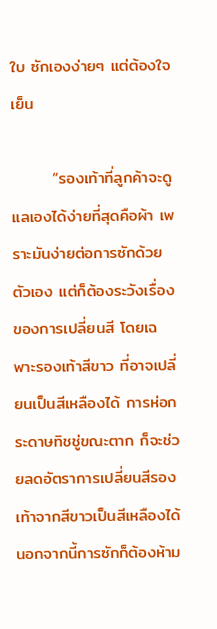ใบ ซักเองง่ายๆ แต่ต้องใจเย็น

       “รองเท้าที่ลูกค้าจะดูแลเองได้ง่ายที่สุดคือผ้า เพราะมันง่ายต่อการซักด้วยตัวเอง แต่ก็ต้องระวังเรื่องของการเปลี่ยนสี โดยเฉพาะรองเท้าสีขาว ที่อาจเปลี่ยนเป็นสีเหลืองได้ การห่อกระดาษทิชชู่ขณะตาก ก็จะช่วยลดอัตราการเปลี่ยนสีรองเท้าจากสีขาวเป็นสีเหลืองได้ นอกจากนี้การซักก็ต้องห้าม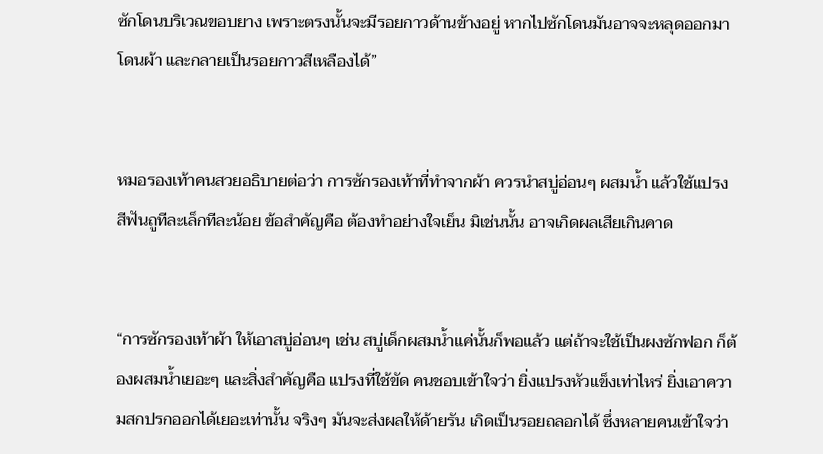ซักโดนบริเวณขอบยาง เพราะตรงนั้นจะมีรอยกาวด้านข้างอยู่ หากไปซักโดนมันอาจจะหลุดออกมาโดนผ้า และกลายเป็นรอยกาวสีเหลืองได้”


หมอรองเท้าคนสวยอธิบายต่อว่า การซักรองเท้าที่ทำจากผ้า ควรนำสบู่อ่อนๆ ผสมน้ำ แล้วใช้แปรงสีฟันถูทีละเล็กทีละน้อย ข้อสำคัญคือ ต้องทำอย่างใจเย็น มิเช่นนั้น อาจเกิดผลเสียเกินคาด


“การซักรองเท้าผ้า ให้เอาสบู่อ่อนๆ เช่น สบู่เด็กผสมน้ำแค่นั้นก็พอแล้ว แต่ถ้าจะใช้เป็นผงซักฟอก ก็ต้องผสมน้ำเยอะๆ และสิ่งสำคัญคือ แปรงที่ใช้ขัด คนชอบเข้าใจว่า ยิ่งแปรงหัวแข็งเท่าไหร่ ยิ่งเอาความสกปรกออกได้เยอะเท่านั้น จริงๆ มันจะส่งผลให้ด้ายรัน เกิดเป็นรอยถลอกได้ ซึ่งหลายคนเข้าใจว่า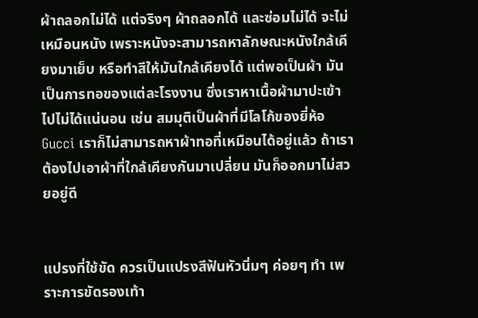ผ้าถลอกไม่ได้ แต่จริงๆ ผ้าถลอกได้ และซ่อมไม่ได้ จะไม่เหมือนหนัง เพราะหนังจะสามารถหาลักษณะหนังใกล้เคียงมาเย็บ หรือทำสีให้มันใกล้เคียงได้ แต่พอเป็นผ้า มันเป็นการทอของแต่ละโรงงาน ซึ่งเราหาเนื้อผ้ามาปะเข้าไปไม่ได้แน่นอน เช่น สมมุติเป็นผ้าที่มีโลโก้ของยี่ห้อ Gucci เราก็ไม่สามารถหาผ้าทอที่เหมือนได้อยู่แล้ว ถ้าเราต้องไปเอาผ้าที่ใกล้เคียงกันมาเปลี่ยน มันก็ออกมาไม่สวยอยู่ดี


แปรงที่ใช้ขัด ควรเป็นแปรงสีฟันหัวนิ่มๆ ค่อยๆ ทำ เพราะการขัดรองเท้า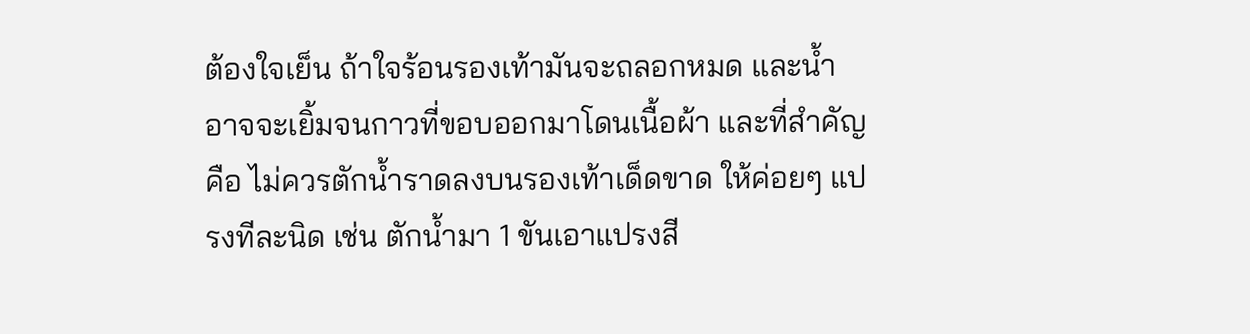ต้องใจเย็น ถ้าใจร้อนรองเท้ามันจะถลอกหมด และน้ำอาจจะเยิ้มจนกาวที่ขอบออกมาโดนเนื้อผ้า และที่สำคัญคือ ไม่ควรตักน้ำราดลงบนรองเท้าเด็ดขาด ให้ค่อยๆ แปรงทีละนิด เช่น ตักน้ำมา 1 ขันเอาแปรงสี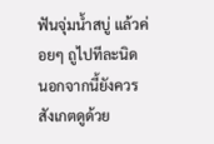ฟันจุ่มน้ำสบู่ แล้วค่อยๆ ถูไปทีละนิด นอกจากนี้ยังควรสังเกตดูด้วย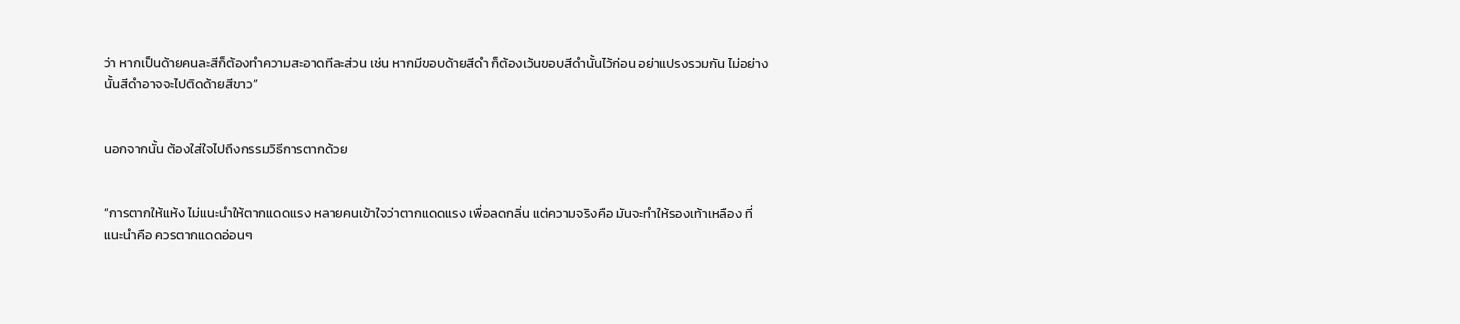ว่า หากเป็นด้ายคนละสีก็ต้องทำความสะอาดทีละส่วน เช่น หากมีขอบด้ายสีดำ ก็ต้องเว้นขอบสีดำนั้นไว้ก่อน อย่าแปรงรวมกัน ไม่อย่างนั้นสีดำอาจจะไปติดด้ายสีขาว”


นอกจากนั้น ต้องใส่ใจไปถึงกรรมวิธีการตากด้วย


“การตากให้แห้ง ไม่แนะนำให้ตากแดดแรง หลายคนเข้าใจว่าตากแดดแรง เพื่อลดกลิ่น แต่ความจริงคือ มันจะทำให้รองเท้าเหลือง ที่แนะนำคือ ควรตากแดดอ่อนๆ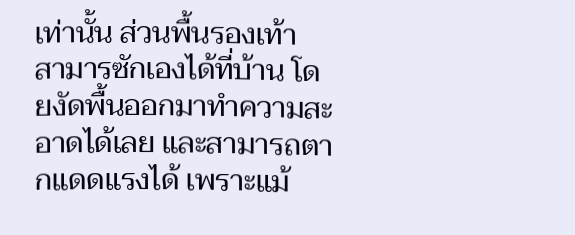เท่านั้น ส่วนพื้นรองเท้า สามารซักเองได้ที่บ้าน โดยงัดพื้นออกมาทำความสะอาดได้เลย และสามารถตากแดดแรงได้ เพราะแม้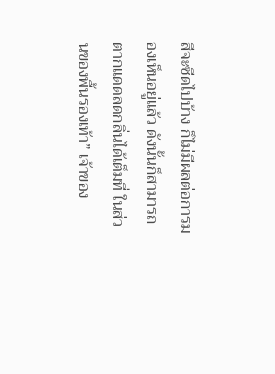สีจะซีดไปบ้าง ก็ไม่มีผลต่อการมองเห็นอยู่แล้ว ดังนั้นก็สามารถตากแดดลดกลิ่นได้เต็มที่ ในส่วนของพื้นรองเท้า” เจ้าของ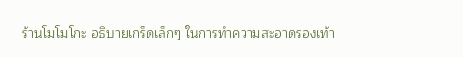ร้านโมโมโกะ อธิบายเกร็ดเล็กๆ ในการทำความสะอาดรองเท้า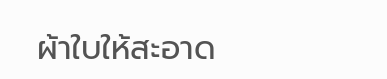ผ้าใบให้สะอาด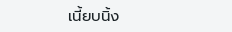เนี้ยบนิ้ง